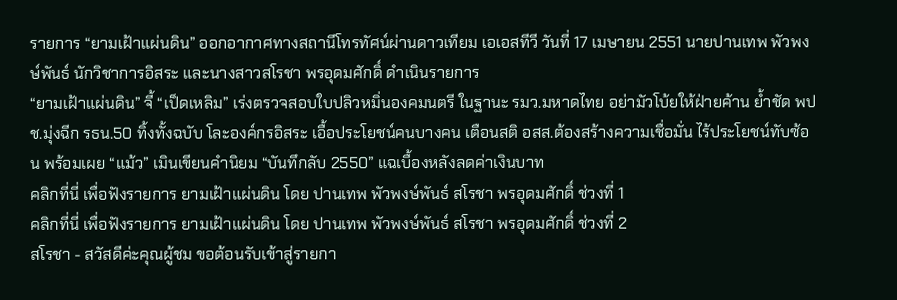รายการ “ยามเฝ้าแผ่นดิน” ออกอากาศทางสถานีโทรทัศน์ผ่านดาวเทียม เอเอสทีวี วันที่ 17 เมษายน 2551 นายปานเทพ พัวพงษ์พันธ์ นักวิชาการอิสระ และนางสาวสโรชา พรอุดมศักดิ์ ดำเนินรายการ
“ยามเฝ้าแผ่นดิน” จี้ “เป็ดเหลิม” เร่งตรวจสอบใบปลิวหมิ่นองคมนตรี ในฐานะ รมว.มหาดไทย อย่ามัวโบ้ยให้ฝ่ายค้าน ย้ำชัด พปช.มุ่งฉีก รธน.50 ทิ้งทั้งฉบับ โละองค์กรอิสระ เอื้อประโยชน์คนบางคน เตือนสติ อสส.ต้องสร้างความเชื่อมั่น ไร้ประโยชน์ทับซ้อน พร้อมเผย “แม้ว” เมินเขียนคำนิยม “บันทึกลับ 2550” แฉเบื้องหลังลดค่าเงินบาท
คลิกที่นี่ เพื่อฟังรายการ ยามเฝ้าแผ่นดิน โดย ปานเทพ พัวพงษ์พันธ์ สโรชา พรอุดมศักดิ์ ช่วงที่ 1
คลิกที่นี่ เพื่อฟังรายการ ยามเฝ้าแผ่นดิน โดย ปานเทพ พัวพงษ์พันธ์ สโรชา พรอุดมศักดิ์ ช่วงที่ 2
สโรชา - สวัสดีค่ะคุณผู้ชม ขอต้อนรับเข้าสู่รายกา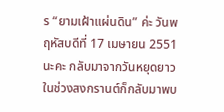ร “ยามเฝ้าแผ่นดิน” ค่ะ วันพฤหัสบดีที่ 17 เมษายน 2551 นะคะ กลับมาจากวันหยุดยาวในช่วงสงกรานต์ก็กลับมาพบ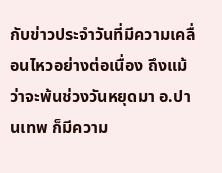กับข่าวประจำวันที่มีความเคลื่อนไหวอย่างต่อเนื่อง ถึงแม้ว่าจะพ้นช่วงวันหยุดมา อ.ปานเทพ ก็มีความ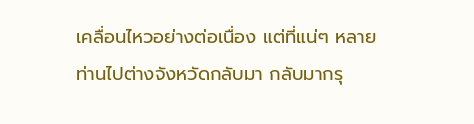เคลื่อนไหวอย่างต่อเนื่อง แต่ที่แน่ๆ หลายท่านไปต่างจังหวัดกลับมา กลับมากรุ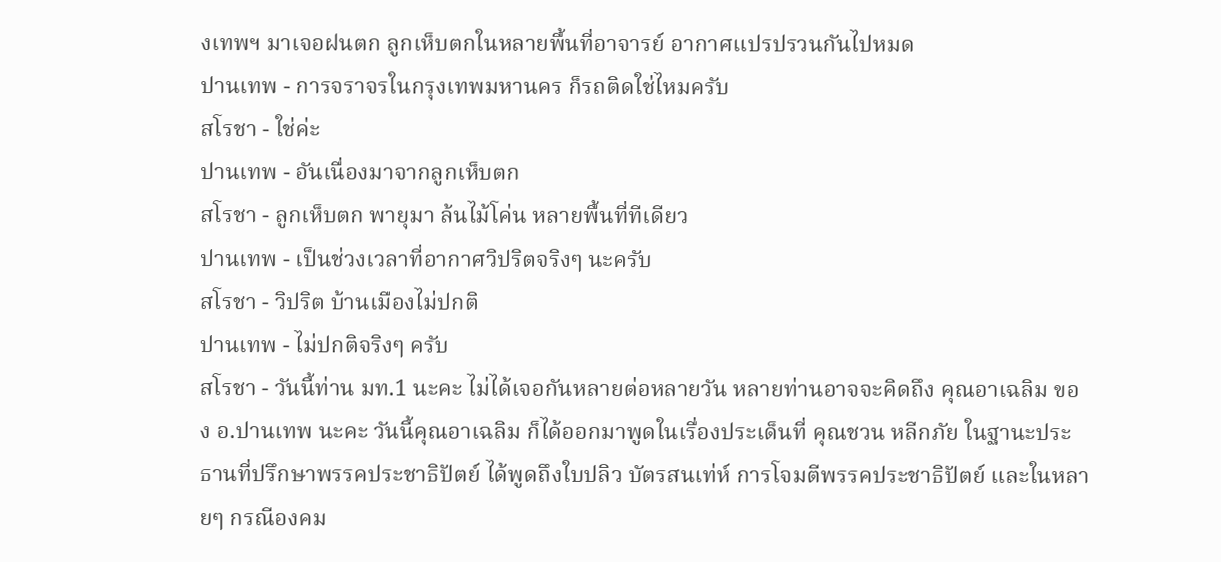งเทพฯ มาเจอฝนตก ลูกเห็บตกในหลายพื้นที่อาจารย์ อากาศแปรปรวนกันไปหมด
ปานเทพ - การจราจรในกรุงเทพมหานคร ก็รถติดใช่ไหมครับ
สโรชา - ใช่ค่ะ
ปานเทพ - อันเนื่องมาจากลูกเห็บตก
สโรชา - ลูกเห็บตก พายุมา ล้นไม้โค่น หลายพื้นที่ทีเดียว
ปานเทพ - เป็นช่วงเวลาที่อากาศวิปริตจริงๆ นะครับ
สโรชา - วิปริต บ้านเมืองไม่ปกติ
ปานเทพ - ไม่ปกติจริงๆ ครับ
สโรชา - วันนี้ท่าน มท.1 นะคะ ไม่ได้เจอกันหลายต่อหลายวัน หลายท่านอาจจะคิดถึง คุณอาเฉลิม ของ อ.ปานเทพ นะคะ วันนี้คุณอาเฉลิม ก็ได้ออกมาพูดในเรื่องประเด็นที่ คุณชวน หลีกภัย ในฐานะประธานที่ปรึกษาพรรคประชาธิปัตย์ ได้พูดถึงใบปลิว บัตรสนเท่ห์ การโจมตีพรรคประชาธิปัตย์ และในหลายๆ กรณีองคม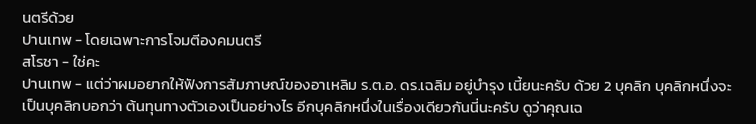นตรีด้วย
ปานเทพ - โดยเฉพาะการโจมตีองคมนตรี
สโรชา - ใช่คะ
ปานเทพ - แต่ว่าผมอยากให้ฟังการสัมภาษณ์ของอาเหลิม ร.ต.อ. ดร.เฉลิม อยู่บำรุง เนี้ยนะครับ ด้วย 2 บุคลิก บุคลิกหนึ่งจะเป็นบุคลิกบอกว่า ต้นทุนทางตัวเองเป็นอย่างไร อีกบุคลิกหนึ่งในเรื่องเดียวกันนี่นะครับ ดูว่าคุณเฉ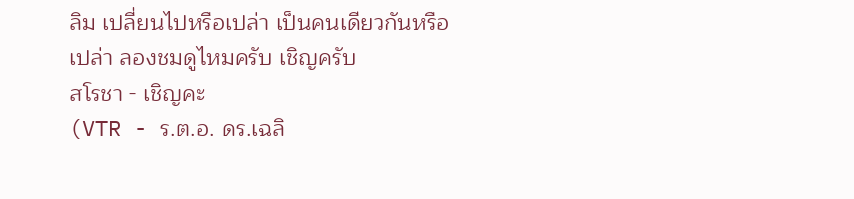ลิม เปลี่ยนไปหรือเปล่า เป็นคนเดียวกันหรือเปล่า ลองชมดูไหมครับ เชิญครับ
สโรชา - เชิญคะ
(VTR - ร.ต.อ. ดร.เฉลิ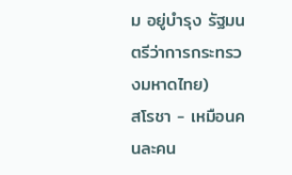ม อยู่บำรุง รัฐมนตรีว่าการกระทรวงมหาดไทย)
สโรชา - เหมือนคนละคน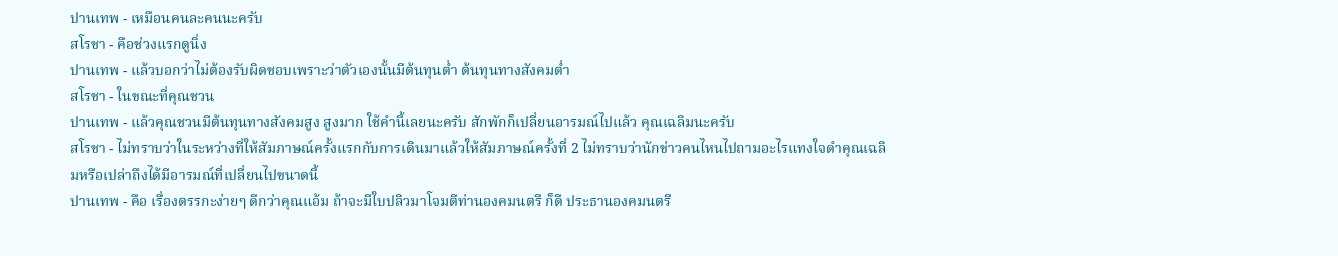ปานเทพ - เหมือนคนละคนนะครับ
สโรชา - คือช่วงแรกดูนิ่ง
ปานเทพ - แล้วบอกว่าไม่ต้องรับผิดชอบเพราะว่าตัวเองนั้นมีต้นทุนต่ำ ต้นทุนทางสังคมต่ำ
สโรชา - ในขณะที่คุณชวน
ปานเทพ - แล้วคุณชวนมีต้นทุนทางสังคมสูง สูงมาก ใช้คำนี้เลยนะครับ สักพักก็เปลี่ยนอารมณ์ไปแล้ว คุณเฉลิมนะครับ
สโรชา - ไม่ทราบว่าในระหว่างที่ให้สัมภาษณ์ครั้งแรกกับการเดินมาแล้วให้สัมภาษณ์ครั้งที่ 2 ไม่ทราบว่านักข่าวคนไหนไปถามอะไรแทงใจดำคุณเฉลิมหรือเปล่าถึงได้มีอารมณ์ที่เปลี่ยนไปขนาดนี้
ปานเทพ - คือ เรื่องตรรกะง่ายๆ ดีกว่าคุณแอ้ม ถ้าจะมีใบปลิวมาโจมตีท่านองคมนตรี ก็ดี ประธานองคมนตรี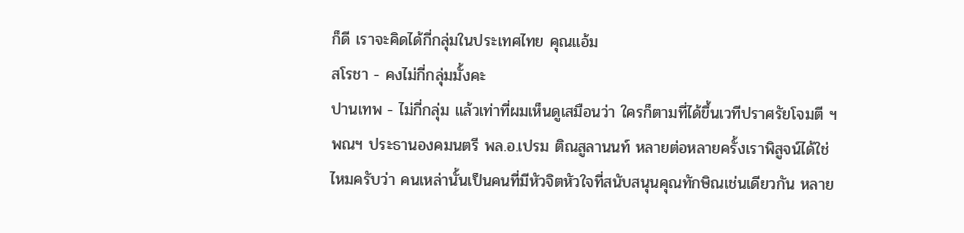ก็ดี เราจะคิดได้กี่กลุ่มในประเทศไทย คุณแอ้ม
สโรชา - คงไม่กี่กลุ่มมั้งคะ
ปานเทพ - ไม่กี่กลุ่ม แล้วเท่าที่ผมเห็นดูเสมือนว่า ใครก็ตามที่ได้ขึ้นเวทีปราศรัยโจมตี ฯพณฯ ประธานองคมนตรี พล.อ.เปรม ติณสูลานนท์ หลายต่อหลายครั้งเราพิสูจน์ได้ใช่ไหมครับว่า คนเหล่านั้นเป็นคนที่มีหัวจิตหัวใจที่สนับสนุนคุณทักษิณเช่นเดียวกัน หลาย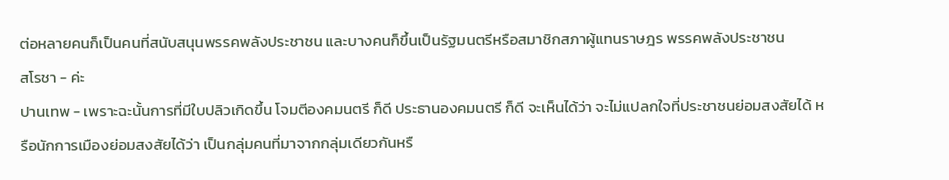ต่อหลายคนก็เป็นคนที่สนับสนุนพรรคพลังประชาชน และบางคนก็ขึ้นเป็นรัฐมนตรีหรือสมาชิกสภาผู้แทนราษฎร พรรคพลังประชาชน
สโรชา - ค่ะ
ปานเทพ - เพราะฉะนั้นการที่มีใบปลิวเกิดขึ้น โจมตีองคมนตรี ก็ดี ประธานองคมนตรี ก็ดี จะเห็นได้ว่า จะไม่แปลกใจที่ประชาชนย่อมสงสัยได้ หรือนักการเมืองย่อมสงสัยได้ว่า เป็นกลุ่มคนที่มาจากกลุ่มเดียวกันหรื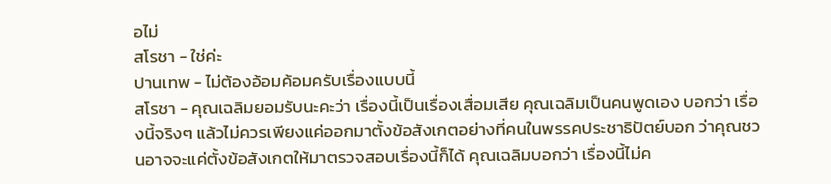อไม่
สโรชา - ใช่ค่ะ
ปานเทพ - ไม่ต้องอ้อมค้อมครับเรื่องแบบนี้
สโรชา - คุณเฉลิมยอมรับนะคะว่า เรื่องนี้เป็นเรื่องเสื่อมเสีย คุณเฉลิมเป็นคนพูดเอง บอกว่า เรื่องนี้จริงๆ แล้วไม่ควรเพียงแค่ออกมาตั้งข้อสังเกตอย่างที่คนในพรรคประชาธิปัตย์บอก ว่าคุณชวนอาจจะแค่ตั้งข้อสังเกตให้มาตรวจสอบเรื่องนี้ก็ได้ คุณเฉลิมบอกว่า เรื่องนี้ไม่ค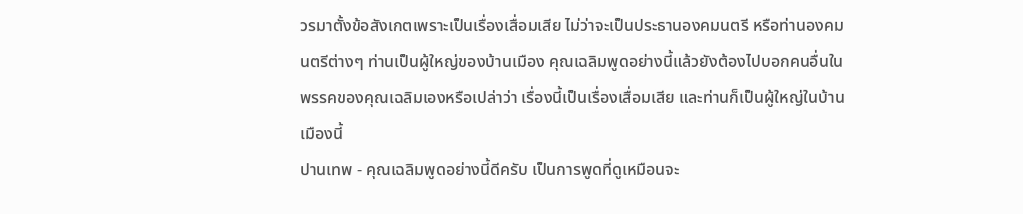วรมาตั้งข้อสังเกตเพราะเป็นเรื่องเสื่อมเสีย ไม่ว่าจะเป็นประธานองคมนตรี หรือท่านองคมนตรีต่างๆ ท่านเป็นผู้ใหญ่ของบ้านเมือง คุณเฉลิมพูดอย่างนี้แล้วยังต้องไปบอกคนอื่นในพรรคของคุณเฉลิมเองหรือเปล่าว่า เรื่องนี้เป็นเรื่องเสื่อมเสีย และท่านก็เป็นผู้ใหญ่ในบ้านเมืองนี้
ปานเทพ - คุณเฉลิมพูดอย่างนี้ดีครับ เป็นการพูดที่ดูเหมือนจะ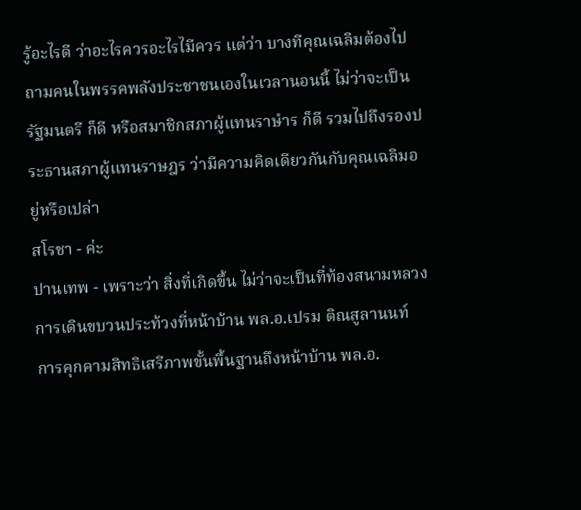รู้อะไรดี ว่าอะไรควรอะไรไมีควร แต่ว่า บางทีคุณเฉลิมต้องไปถามคนในพรรคพลังประชาชนเองในเวลานอนนี้ ไม่ว่าจะเป็นรัฐมนตรี ก็ดี หรือสมาชิกสภาผู้แทนราษำร ก็ดี รวมไปถึงรองประธานสภาผู้แทนราษฎร ว่ามีความคิดเดียวกันกับคุณเฉลิมอยู่หรือเปล่า
สโรชา - ค่ะ
ปานเทพ - เพราะว่า สิ่งที่เกิดขึ้น ไม่ว่าจะเป็นที่ท้องสนามหลวง การเดินขบวนประท้วงที่หน้าบ้าน พล.อ.เปรม ติณสูลานนท์ การคุกคามสิทธิเสรีภาพขั้นพื้นฐานถึงหน้าบ้าน พล.อ.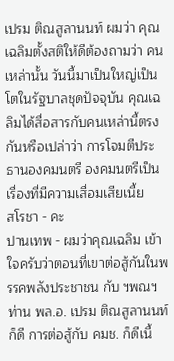เปรม ติณสูลานนท์ ผมว่า คุณเฉลิมตั้งสติให้ดีต้องถามว่า คนเหล่านั้น วันนี้มาเป็นใหญ่เป็นโตในรัฐบาลชุดปัจจุบัน คุณเฉลิมได้สื่อสารกับคนเหล่านี้ตรงกันหรือเปล่าว่า การโจมตีประธานองคมนตรี องคมนตรีเป็นเรื่องที่มีความเสื่อมเสียเนี้ย
สโรชา - คะ
ปานเทพ - ผมว่าคุณเฉลิม เข้าใจครับว่าตอนที่เขาต่อสู้กันในพรรคพลังประชาชน กับ ฯพณฯ ท่าน พล.อ. เปรม ติณสูลานนท์ ก็ดี การต่อสู้กับ คมช. ก็ดีเนี้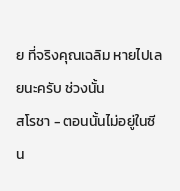ย ที่จริงคุณเฉลิม หายไปเลยนะครับ ช่วงนั้น
สโรชา - ตอนนั้นไม่อยู่ในซีน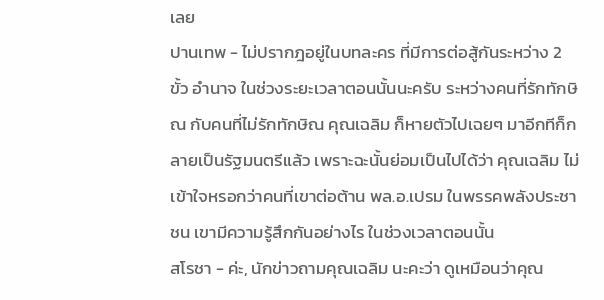เลย
ปานเทพ - ไม่ปรากฎอยู่ในบทละคร ที่มีการต่อสู้กันระหว่าง 2 ขั้ว อำนาจ ในช่วงระยะเวลาตอนนั้นนะครับ ระหว่างคนที่รักทักษิณ กับคนที่ไม่รักทักษิณ คุณเฉลิม ก็หายตัวไปเฉยๆ มาอีกทีก็กลายเป็นรัฐมนตรีแล้ว เพราะฉะนั้นย่อมเป็นไปได้ว่า คุณเฉลิม ไม่เข้าใจหรอกว่าคนที่เขาต่อต้าน พล.อ.เปรม ในพรรคพลังประชาชน เขามีความรู้สึกกันอย่างไร ในช่วงเวลาตอนนั้น
สโรชา - ค่ะ, นักข่าวถามคุณเฉลิม นะคะว่า ดูเหมือนว่าคุณ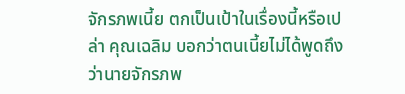จักรภพเนี้ย ตกเป็นเป้าในเรื่องนี้หรือเปล่า คุณเฉลิม บอกว่าตนเนี้ยไม่ได้พูดถึงว่านายจักรภพ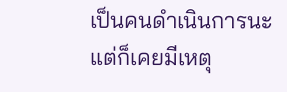เป็นคนดำเนินการนะ แต่ก็เคยมีเหตุ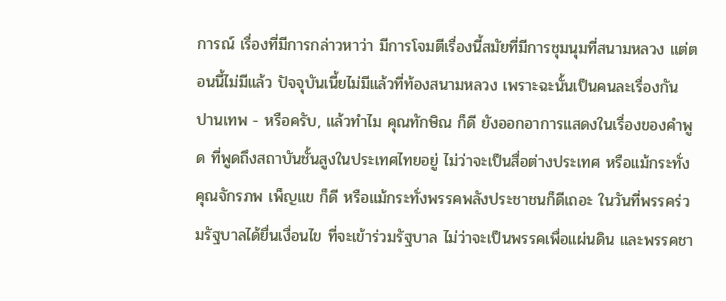การณ์ เรื่องที่มีการกล่าวหาว่า มีการโจมตีเรื่องนี้สมัยที่มีการชุมนุมที่สนามหลวง แต่ตอนนี้ไม่มีแล้ว ปัจจุบันเนี้ยไม่มีแล้วที่ท้องสนามหลวง เพราะฉะนั้นเป็นคนละเรื่องกัน
ปานเทพ - หรือครับ, แล้วทำไม คุณทักษิณ ก็ดี ยังออกอาการแสดงในเรื่องของคำพูด ที่พูดถึงสถาบันชั้นสูงในประเทศไทยอยู่ ไม่ว่าจะเป็นสื่อต่างประเทศ หรือแม้กระทั่ง คุณจักรภพ เพ็ญแข ก็ดี หรือแม้กระทั่งพรรคพลังประชาชนก็ดีเถอะ ในวันที่พรรคร่วมรัฐบาลได้ยื่นเงื่อนไข ที่จะเข้าร่วมรัฐบาล ไม่ว่าจะเป็นพรรคเพื่อแผ่นดิน และพรรคชา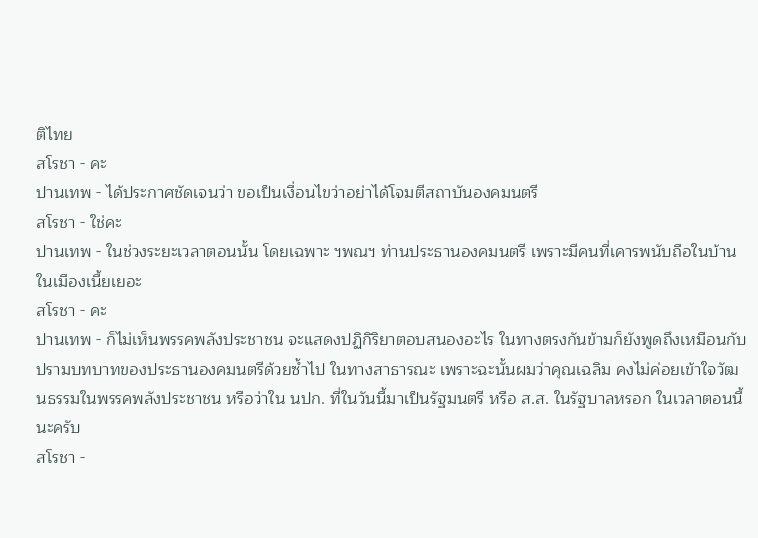ติไทย
สโรชา - คะ
ปานเทพ - ได้ประกาศชัดเจนว่า ขอเป็นเงื่อนไขว่าอย่าได้โจมตีสถาบันองคมนตรี
สโรชา - ใช่คะ
ปานเทพ - ในช่วงระยะเวลาตอนนั้น โดยเฉพาะ ฯพณฯ ท่านประธานองคมนตรี เพราะมีคนที่เคารพนับถือในบ้านในเมืองเนี้ยเยอะ
สโรชา - คะ
ปานเทพ - ก็ไม่เห็นพรรคพลังประชาชน จะแสดงปฏิกิริยาตอบสนองอะไร ในทางตรงกันข้ามก็ยังพูดถึงเหมือนกับ ปรามบทบาทของประธานองคมนตรีด้วยซ้ำไป ในทางสาธารณะ เพราะฉะนั้นผมว่าคุณเฉลิม คงไม่ค่อยเข้าใจวัฒนธรรมในพรรคพลังประชาชน หรือว่าใน นปก. ที่ในวันนี้มาเป็นรัฐมนตรี หรือ ส.ส. ในรัฐบาลหรอก ในเวลาตอนนี้นะครับ
สโรชา -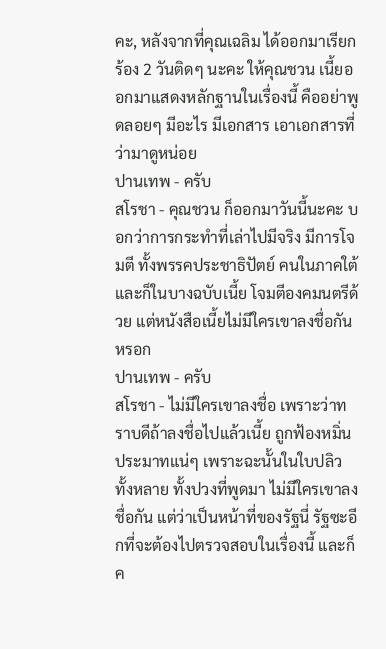คะ, หลังจากที่คุณเฉลิม ได้ออกมาเรียกร้อง 2 วันติดๆ นะคะ ให้คุณชวน เนี้ยออกมาแสดงหลักฐานในเรื่องนี้ คืออย่าพูดลอยๆ มีอะไร มีเอกสาร เอาเอกสารที่ว่ามาดูหน่อย
ปานเทพ - ครับ
สโรชา - คุณชวน ก็ออกมาวันนี้นะคะ บอกว่าการกระทำที่เล่าไปมีจริง มีการโจมตี ทั้งพรรคประชาธิปัตย์ คนในภาคใต้ และก็ในบางฉบับเนี้ย โจมตีองคมนตรีด้วย แต่หนังสือเนี้ยไม่มีใครเขาลงชื่อกันหรอก
ปานเทพ - ครับ
สโรชา - ไม่มีใครเขาลงชื่อ เพราะว่าทราบดีถ้าลงชื่อไปแล้วเนี้ย ถูกฟ้องหมิ่นประมาทแน่ๆ เพราะฉะนั้นในใบปลิวทั้งหลาย ทั้งปวงที่พูดมา ไม่มีใครเขาลงชื่อกัน แต่ว่าเป็นหน้าที่ของรัฐนี่ รัฐซะอีกที่จะต้องไปตรวจสอบในเรื่องนี้ และก็ค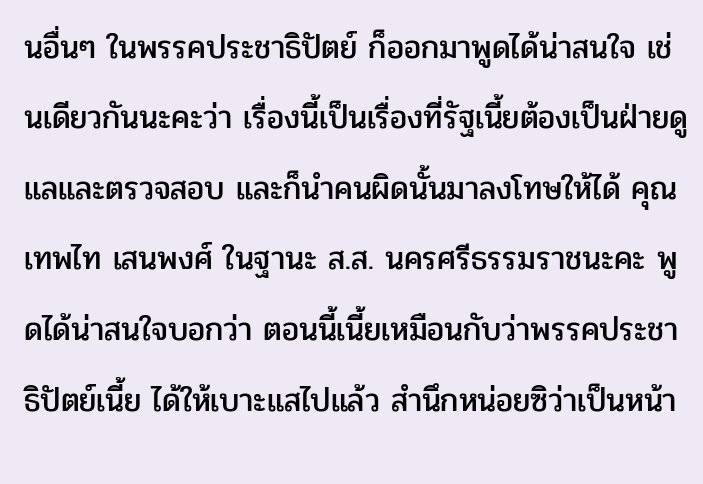นอื่นๆ ในพรรคประชาธิปัตย์ ก็ออกมาพูดได้น่าสนใจ เช่นเดียวกันนะคะว่า เรื่องนี้เป็นเรื่องที่รัฐเนี้ยต้องเป็นฝ่ายดูแลและตรวจสอบ และก็นำคนผิดนั้นมาลงโทษให้ได้ คุณเทพไท เสนพงศ์ ในฐานะ ส.ส. นครศรีธรรมราชนะคะ พูดได้น่าสนใจบอกว่า ตอนนี้เนี้ยเหมือนกับว่าพรรคประชาธิปัตย์เนี้ย ได้ให้เบาะแสไปแล้ว สำนึกหน่อยซิว่าเป็นหน้า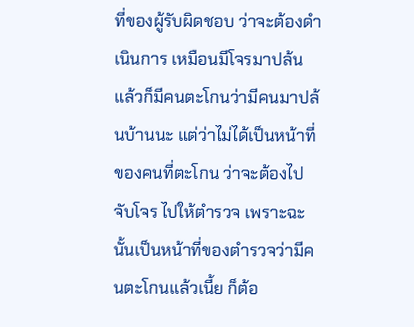ที่ของผู้รับผิดชอบ ว่าจะต้องดำเนินการ เหมือนมีโจรมาปล้นแล้วก็มีคนตะโกนว่ามีคนมาปล้นบ้านนะ แต่ว่าไม่ได้เป็นหน้าที่ของคนที่ตะโกน ว่าจะต้องไปจับโจร ไปให้ตำรวจ เพราะฉะนั้นเป็นหน้าที่ของตำรวจว่ามีคนตะโกนแล้วเนี้ย ก็ต้อ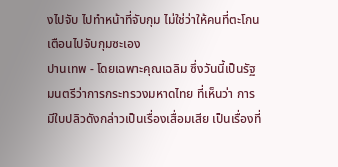งไปจับ ไปทำหน้าที่จับกุม ไม่ใช่ว่าให้คนที่ตะโกนเตือนไปจับกุมซะเอง
ปานเทพ - โดยเฉพาะคุณเฉลิม ซึ่งวันนี้เป็นรัฐมนตรีว่าการกระทรวงมหาดไทย ที่เห็นว่า การมีใบปลิวดังกล่าวเป็นเรื่องเสื่อมเสีย เป็นเรื่องที่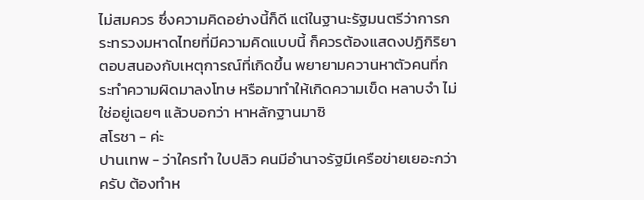ไม่สมควร ซึ่งความคิดอย่างนี้ก็ดี แต่ในฐานะรัฐมนตรีว่าการกระทรวงมหาดไทยที่มีความคิดแบบนี้ ก็ควรต้องแสดงปฏิกิริยาตอบสนองกับเหตุการณ์ที่เกิดขึ้น พยายามควานหาตัวคนที่กระทำความผิดมาลงโทษ หรือมาทำให้เกิดความเข็ด หลาบจำ ไม่ใช่อยู่เฉยๆ แล้วบอกว่า หาหลักฐานมาซิ
สโรชา - ค่ะ
ปานเทพ - ว่าใครทำ ใบปลิว คนมีอำนาจรัฐมีเครือข่ายเยอะกว่าครับ ต้องทำห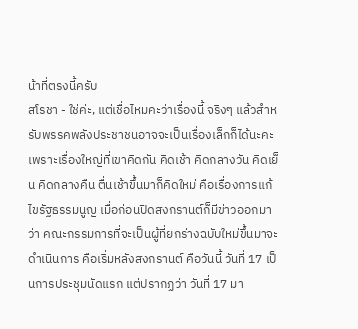น้าที่ตรงนี้ครับ
สโรชา - ใช่ค่ะ, แต่เชื่อไหมคะว่าเรื่องนี้ จริงๆ แล้วสำหรับพรรคพลังประชาชนอาจจะเป็นเรื่องเล็กก็ได้นะคะ เพราะเรื่องใหญ่ที่เขาคิดกัน คิดเช้า คิดกลางวัน คิดเย็น คิดกลางคืน ตื่นเช้าขึ้นมาก็คิดใหม่ คือเรื่องการแก้ไขรัฐธรรมนูญ เมื่อก่อนปิดสงกรานต์ก็มีข่าวออกมาว่า คณะกรรมการที่จะเป็นผู้ที่ยกร่างฉบับใหม่ขึ้นมาจะดำเนินการ คือเริ่มหลังสงกรานต์ คือวันนี้ วันที่ 17 เป็นการประชุมนัดแรก แต่ปรากฏว่า วันที่ 17 มา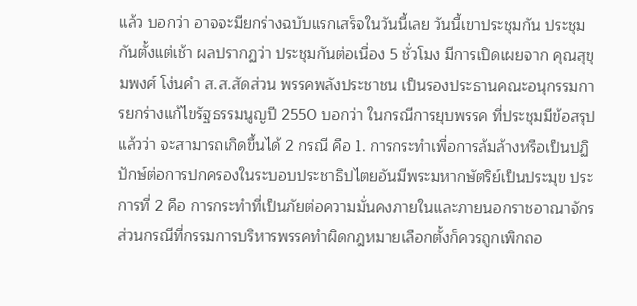แล้ว บอกว่า อาจจะมียกร่างฉบับแรกเสร็จในวันนี้เลย วันนี้เขาประชุมกัน ประชุมกันตั้งแต่เช้า ผลปรากฏว่า ประชุมกันต่อเนื่อง 5 ชั่วโมง มีการเปิดเผยจาก คุณสุขุมพงศ์ โง่นคำ ส.ส.สัดส่วน พรรคพลังประชาชน เป็นรองประธานคณะอนุกรรมการยกร่างแก้ไขรัฐธรรมนูญปี 2550 บอกว่า ในกรณีการยุบพรรค ที่ประชุมมีข้อสรุปแล้วว่า จะสามารถเกิดขึ้นได้ 2 กรณี คือ 1. การกระทำเพื่อการล้มล้างหรือเป็นปฏิปักษ์ต่อการปกครองในระบอบประชาธิปไตยอันมีพระมหากษัตริย์เป็นประมุข ประการที่ 2 คือ การกระทำที่เป็นภัยต่อความมั่นคงภายในและภายนอกราชอาณาจักร ส่วนกรณีที่กรรมการบริหารพรรคทำผิดกฎหมายเลือกตั้งก็ควรถูกเพิกถอ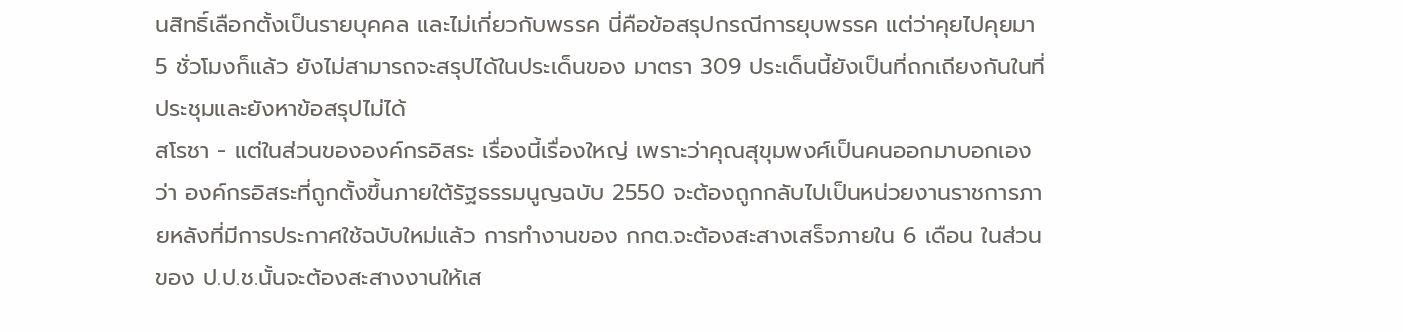นสิทธิ์เลือกตั้งเป็นรายบุคคล และไม่เกี่ยวกับพรรค นี่คือข้อสรุปกรณีการยุบพรรค แต่ว่าคุยไปคุยมา 5 ชั่วโมงก็แล้ว ยังไม่สามารถจะสรุปได้ในประเด็นของ มาตรา 309 ประเด็นนี้ยังเป็นที่ถกเถียงกันในที่ประชุมและยังหาข้อสรุปไม่ได้
สโรชา - แต่ในส่วนขององค์กรอิสระ เรื่องนี้เรื่องใหญ่ เพราะว่าคุณสุขุมพงศ์เป็นคนออกมาบอกเองว่า องค์กรอิสระที่ถูกตั้งขึ้นภายใต้รัฐธรรมนูญฉบับ 2550 จะต้องถูกกลับไปเป็นหน่วยงานราชการภายหลังที่มีการประกาศใช้ฉบับใหม่แล้ว การทำงานของ กกต.จะต้องสะสางเสร็จภายใน 6 เดือน ในส่วนของ ป.ป.ช.นั้นจะต้องสะสางงานให้เส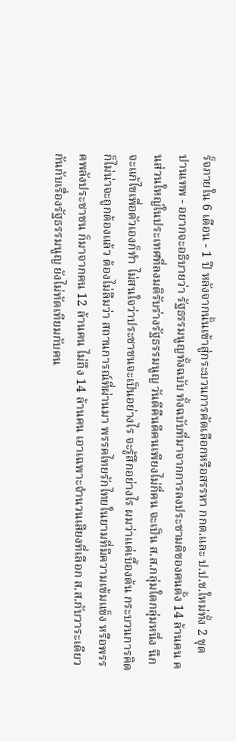ร็จภายใน 6 เดือน - 1 ปี หลังจากนั้นเข้าสู่กระบวนการคัดเลือกหรือสรรหา กกต.และ ป.ป.ช.ใหม่ทั้ง 2 ชุด
ปานเทพ - อยากจะอธิบายว่า รัฐธรรมนูญทั้งฉบับ ทั้งฉบับที่มาจากการลงประชามติของคนตั้ง 14 ล้านคน คนส่วนใหญ่ในประเทศที่ลงมติรับร่างรัฐธรรมนูญ วันดีคืนดีคนเพียงไม่กี่คน จะเป็น ส.ส.กลุ่มใดกลุ่มหนึ่ง นึกจะแก้ไขเพื่อตัวเองก็ทำ ไม่สนใจว่าประชาชนจะเป็นอย่างไร จะรู้สึกอย่างไร ผมว่าแค่เบื้องต้น กระบวนการคิดก็ไม่น่าจะถูกต้องแล้ว ต้องไม่ลืมว่า สถานการณ์ที่ผ่านมา พรรคไทยรักไทยในยามที่มีความเข้มแข็ง หรือพรรคพลังประชาชน ก็มาจากคน 12 ล้านคน ไม่ถึง 14 ล้านคน เอาเฉพาะจำนวนเสียงที่เลือก ส.ส.กับวาระเดียวกันกับเรื่องรัฐธรรมนูญ ยังไม่ทัดเทียมกับคน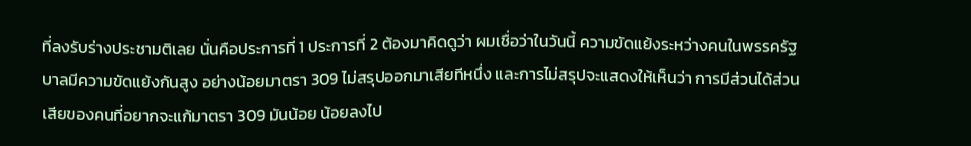ที่ลงรับร่างประชามติเลย นั่นคือประการที่ 1 ประการที่ 2 ต้องมาคิดดูว่า ผมเชื่อว่าในวันนี้ ความขัดแย้งระหว่างคนในพรรครัฐบาลมีความขัดแย้งกันสูง อย่างน้อยมาตรา 309 ไม่สรุปออกมาเสียทีหนึ่ง และการไม่สรุปจะแสดงให้เห็นว่า การมีส่วนได้ส่วนเสียของคนที่อยากจะแก้มาตรา 309 มันน้อย น้อยลงไป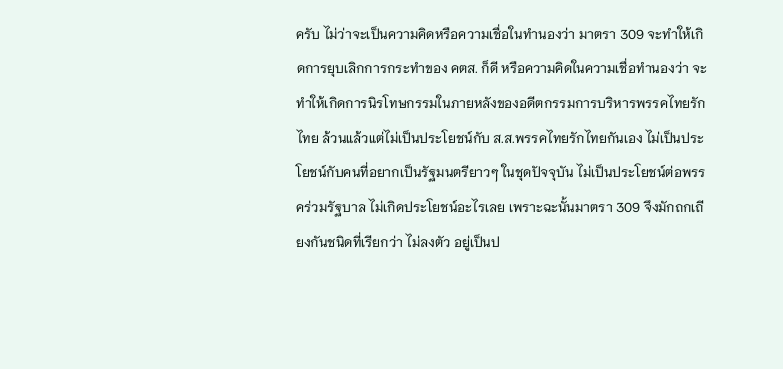ครับ ไม่ว่าจะเป็นความคิดหรือความเชื่อในทำนองว่า มาตรา 309 จะทำให้เกิดการยุบเลิกการกระทำของ คตส. ก็ดี หรือความคิดในความเชื่อทำนองว่า จะทำให้เกิดการนิรโทษกรรมในภายหลังของอดีตกรรมการบริหารพรรคไทยรักไทย ล้วนแล้วแต่ไม่เป็นประโยชน์กับ ส.ส.พรรคไทยรักไทยกันเอง ไม่เป็นประโยชน์กับคนที่อยากเป็นรัฐมนตรียาวๆ ในชุดปัจจุบัน ไม่เป็นประโยชน์ต่อพรรคร่วมรัฐบาล ไม่เกิดประโยชน์อะไรเลย เพราะฉะนั้นมาตรา 309 จึงมักถกเถียงกันชนิดที่เรียกว่า ไม่ลงตัว อยู่เป็นป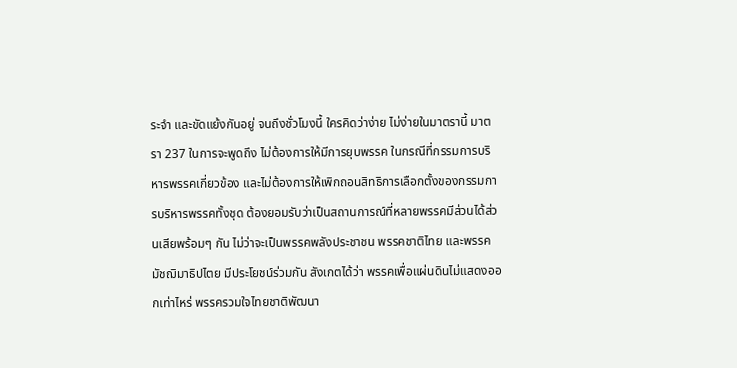ระจำ และขัดแย้งกันอยู่ จนถึงชั่วโมงนี้ ใครคิดว่าง่าย ไม่ง่ายในมาตรานี้ มาตรา 237 ในการจะพูดถึง ไม่ต้องการให้มีการยุบพรรค ในกรณีที่กรรมการบริหารพรรคเกี่ยวข้อง และไม่ต้องการให้เพิกถอนสิทธิการเลือกตั้งของกรรมการบริหารพรรคทั้งชุด ต้องยอมรับว่าเป็นสถานการณ์ที่หลายพรรคมีส่วนได้ส่วนเสียพร้อมๆ กัน ไม่ว่าจะเป็นพรรคพลังประชาชน พรรคชาติไทย และพรรคมัชฌิมาธิปไตย มีประโยชน์ร่วมกัน สังเกตได้ว่า พรรคเพื่อแผ่นดินไม่แสดงออกเท่าไหร่ พรรครวมใจไทยชาติพัฒนา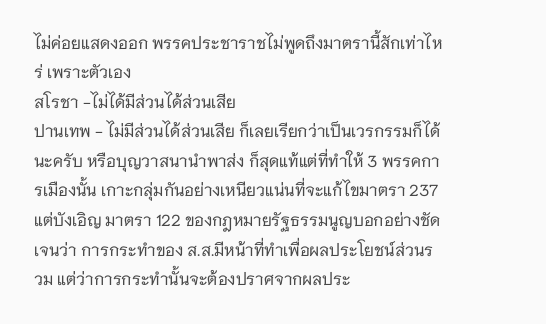ไม่ค่อยแสดงออก พรรคประชาราชไม่พูดถึงมาตรานี้สักเท่าไหร่ เพราะตัวเอง
สโรชา -ไม่ได้มีส่วนได้ส่วนเสีย
ปานเทพ - ไม่มีส่วนได้ส่วนเสีย ก็เลยเรียกว่าเป็นเวรกรรมก็ได้นะครับ หรือบุญวาสนานำพาส่ง ก็สุดแท้แต่ที่ทำให้ 3 พรรคการเมืองนั้น เกาะกลุ่มกันอย่างเหนียวแน่นที่จะแก้ไขมาตรา 237 แต่บังเอิญ มาตรา 122 ของกฎหมายรัฐธรรมนูญบอกอย่างชัดเจนว่า การกระทำของ ส.ส.มีหน้าที่ทำเพื่อผลประโยชน์ส่วนรวม แต่ว่าการกระทำนั้นจะต้องปราศจากผลประ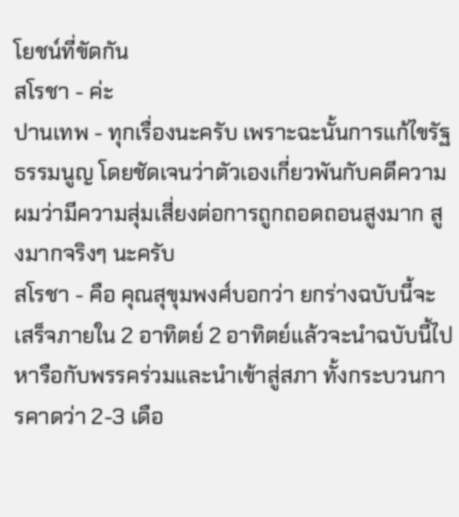โยชน์ที่ขัดกัน
สโรชา - ค่ะ
ปานเทพ - ทุกเรื่องนะครับ เพราะฉะนั้นการแก้ไขรัฐธรรมนูญ โดยชัดเจนว่าตัวเองเกี่ยวพันกับคดีความ ผมว่ามีความสุ่มเสี่ยงต่อการถูกถอดถอนสูงมาก สูงมากจริงๆ นะครับ
สโรชา - คือ คุณสุขุมพงศ์บอกว่า ยกร่างฉบับนี้จะเสร็จภายใน 2 อาทิตย์ 2 อาทิตย์แล้วจะนำฉบับนี้ไปหารือกับพรรคร่วมและนำเข้าสู่สภา ทั้งกระบวนการคาดว่า 2-3 เดือ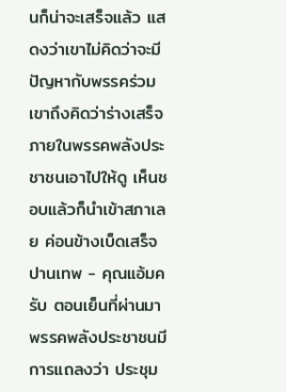นก็น่าจะเสร็จแล้ว แสดงว่าเขาไม่คิดว่าจะมีปัญหากับพรรคร่วม เขาถึงคิดว่าร่างเสร็จภายในพรรคพลังประชาชนเอาไปให้ดู เห็นชอบแล้วก็นำเข้าสภาเลย ค่อนข้างเบ็ดเสร็จ
ปานเทพ - คุณแอ้มครับ ตอนเย็นที่ผ่านมา พรรคพลังประชาชนมีการแถลงว่า ประชุม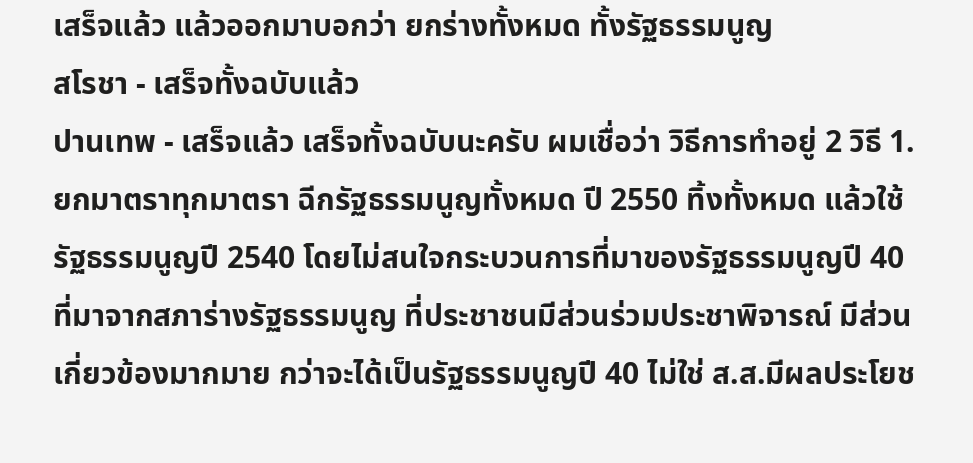เสร็จแล้ว แล้วออกมาบอกว่า ยกร่างทั้งหมด ทั้งรัฐธรรมนูญ
สโรชา - เสร็จทั้งฉบับแล้ว
ปานเทพ - เสร็จแล้ว เสร็จทั้งฉบับนะครับ ผมเชื่อว่า วิธีการทำอยู่ 2 วิธี 1. ยกมาตราทุกมาตรา ฉีกรัฐธรรมนูญทั้งหมด ปี 2550 ทิ้งทั้งหมด แล้วใช้รัฐธรรมนูญปี 2540 โดยไม่สนใจกระบวนการที่มาของรัฐธรรมนูญปี 40 ที่มาจากสภาร่างรัฐธรรมนูญ ที่ประชาชนมีส่วนร่วมประชาพิจารณ์ มีส่วนเกี่ยวข้องมากมาย กว่าจะได้เป็นรัฐธรรมนูญปี 40 ไม่ใช่ ส.ส.มีผลประโยช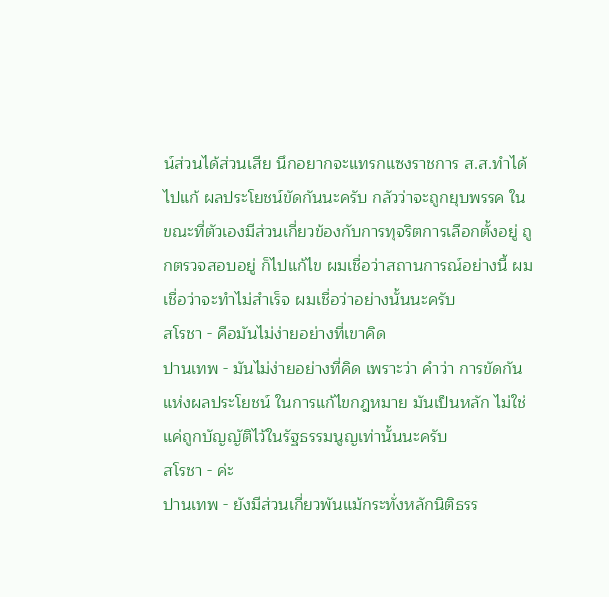น์ส่วนได้ส่วนเสีย นึกอยากจะแทรกแซงราชการ ส.ส.ทำได้ ไปแก้ ผลประโยชน์ขัดกันนะครับ กลัวว่าจะถูกยุบพรรค ในขณะที่ตัวเองมีส่วนเกี่ยวข้องกับการทุจริตการเลือกตั้งอยู่ ถูกตรวจสอบอยู่ ก็ไปแก้ไข ผมเชื่อว่าสถานการณ์อย่างนี้ ผมเชื่อว่าจะทำไม่สำเร็จ ผมเชื่อว่าอย่างนั้นนะครับ
สโรชา - คือมันไม่ง่ายอย่างที่เขาคิด
ปานเทพ - มันไม่ง่ายอย่างที่คิด เพราะว่า คำว่า การขัดกันแห่งผลประโยชน์ ในการแก้ไขกฎหมาย มันเป็นหลัก ไม่ใช่แค่ถูกบัญญัติไว้ในรัฐธรรมนูญเท่านั้นนะครับ
สโรชา - ค่ะ
ปานเทพ - ยังมีส่วนเกี่ยวพันแม้กระทั่งหลักนิติธรร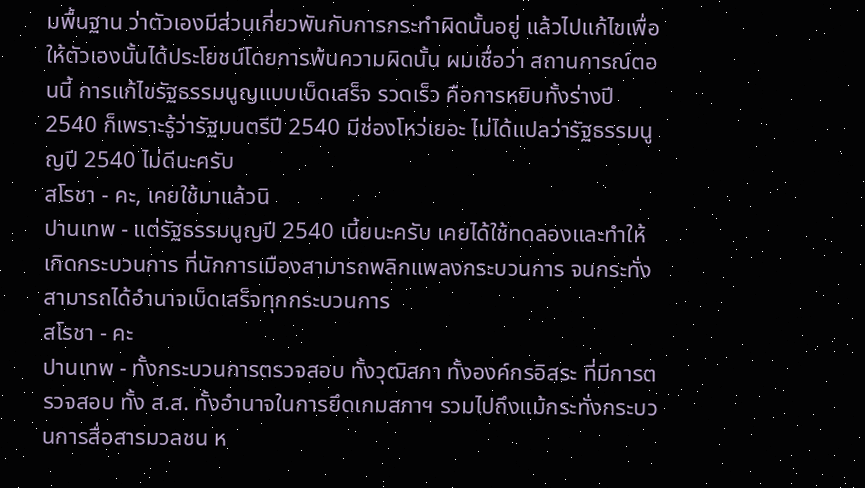มพื้นฐาน ว่าตัวเองมีส่วนเกี่ยวพันกับการกระทำผิดนั้นอยู่ แล้วไปแก้ไขเพื่อให้ตัวเองนั้นได้ประโยชน์โดยการพ้นความผิดนั้น ผมเชื่อว่า สถานการณ์ตอนนี้ การแก้ไขรัฐธรรมนูญแบบเบ็ดเสร็จ รวดเร็ว คือการหยิบทั้งร่างปี 2540 ก็เพราะรู้ว่ารัฐมนตรีปี 2540 มีช่องโหว่เยอะ ไม่ได้แปลว่ารัฐธรรมนูญปี 2540 ไม่ดีนะครับ
สโรชา - คะ, เคยใช้มาแล้วนิ
ปานเทพ - แต่รัฐธรรมนูญปี 2540 เนี้ยนะครับ เคยได้ใช้ทดลองและทำให้เกิดกระบวนการ ที่นักการเมืองสามารถพลิกแพลงกระบวนการ จนกระทั่งสามารถได้อำนาจเบ็ดเสร็จทุกกระบวนการ
สโรชา - คะ
ปานเทพ - ทั้งกระบวนการตรวจสอบ ทั้งวุฒิสภา ทั้งองค์กรอิสระ ที่มีการตรวจสอบ ทั้ง ส.ส. ทั้งอำนาจในการยึดเกมสภาฯ รวมไปถึงแม้กระทั่งกระบวนการสื่อสารมวลชน ห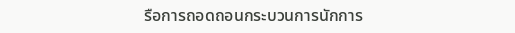รือการถอดถอนกระบวนการนักการ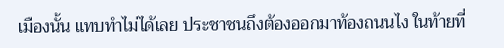เมืองนั้น แทบทำไม่ได้เลย ประชาชนถึงต้องออกมาท้องถนนไง ในท้ายที่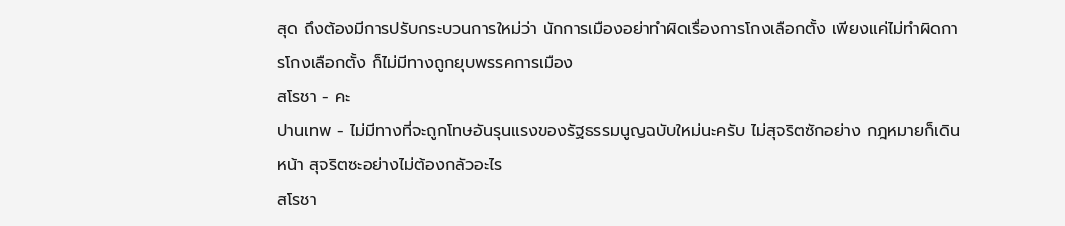สุด ถึงต้องมีการปรับกระบวนการใหม่ว่า นักการเมืองอย่าทำผิดเรื่องการโกงเลือกตั้ง เพียงแค่ไม่ทำผิดการโกงเลือกตั้ง ก็ไม่มีทางถูกยุบพรรคการเมือง
สโรชา - คะ
ปานเทพ - ไม่มีทางที่จะถูกโทษอันรุนแรงของรัฐธรรมนูญฉบับใหม่นะครับ ไม่สุจริตซักอย่าง กฎหมายก็เดินหน้า สุจริตซะอย่างไม่ต้องกลัวอะไร
สโรชา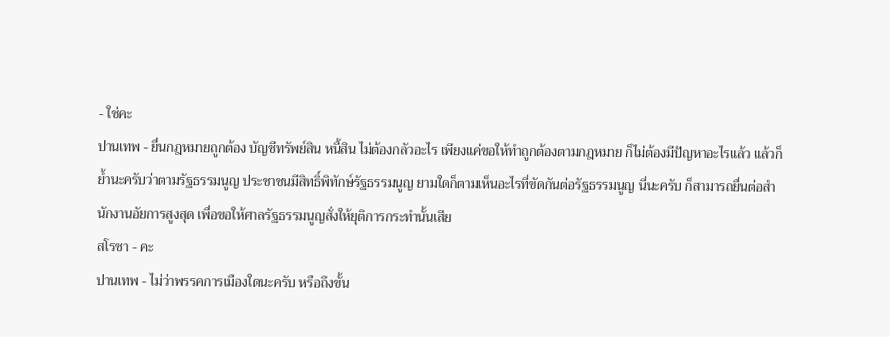- ใช่คะ
ปานเทพ - ยื่นกฎหมายถูกต้อง บัญชีทรัพย์สิน หนี้สิน ไม่ต้องกลัวอะไร เพียงแค่ขอให้ทำถูกต้องตามกฎหมาย ก็ไม่ต้องมีปัญหาอะไรแล้ว แล้วก็ย้ำนะครับว่าตามรัฐธรรมนูญ ประชาชนมีสิทธิ์พิทักษ์รัฐธรรมนูญ ยามใดก็ตามเห็นอะไรที่ขัดกันต่อรัฐธรรมนูญ นี่นะครับ ก็สามารถยื่นต่อสำนักงานอัยการสูงสุด เพื่อขอให้ศาลรัฐธรรมนูญสั่งให้ยุติการกระทำนั้นเสีย
สโรชา - คะ
ปานเทพ - ไม่ว่าพรรคการเมืองใดนะครับ หรือถึงขั้น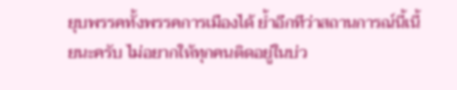ยุบพรรคทั้งพรรคการเมืองได้ ย้ำอีกทีว่าสถานการณ์นี้เนี้ยนะครับ ไม่อยากให้ทุกคนติดอยู่ในบ่ว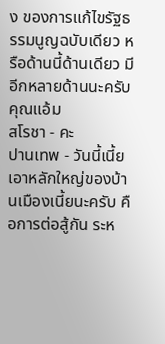ง ของการแก้ไขรัฐธรรมนูญฉบับเดียว หรือด้านนี้ด้านเดียว มีอีกหลายด้านนะครับคุณแอ้ม
สโรชา - คะ
ปานเทพ - วันนี้เนี้ย เอาหลักใหญ่ของบ้านเมืองเนี้ยนะครับ คือการต่อสู้กัน ระห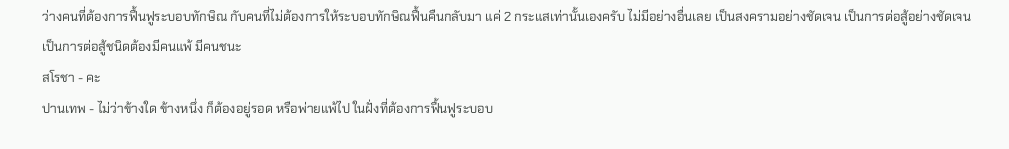ว่างคนที่ต้องการฟื้นฟูระบอบทักษิณ กับคนที่ไม่ต้องการให้ระบอบทักษิณฟื้นคืนกลับมา แค่ 2 กระแสเท่านั้นเองครับ ไม่มีอย่างอื่นเลย เป็นสงครามอย่างชัดเจน เป็นการต่อสู้อย่างชัดเจน เป็นการต่อสู้ชนิดต้องมีคนแพ้ มีคนชนะ
สโรชา - คะ
ปานเทพ - ไม่ว่าข้างใด ข้างหนึ่ง ก็ต้องอยู่รอด หรือพ่ายแพ้ไป ในฝั่งที่ต้องการฟื้นฟูระบอบ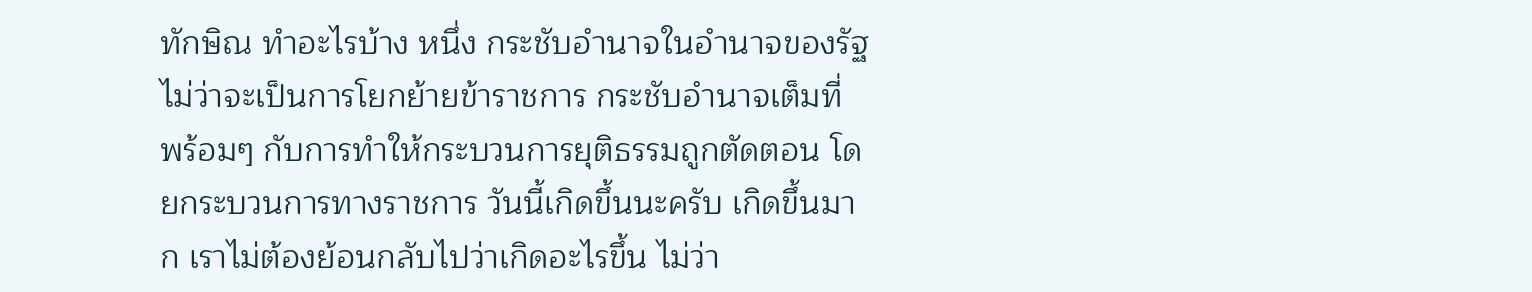ทักษิณ ทำอะไรบ้าง หนึ่ง กระชับอำนาจในอำนาจของรัฐ ไม่ว่าจะเป็นการโยกย้ายข้าราชการ กระชับอำนาจเต็มที่ พร้อมๆ กับการทำให้กระบวนการยุติธรรมถูกตัดตอน โดยกระบวนการทางราชการ วันนี้เกิดขึ้นนะครับ เกิดขึ้นมาก เราไม่ต้องย้อนกลับไปว่าเกิดอะไรขึ้น ไม่ว่า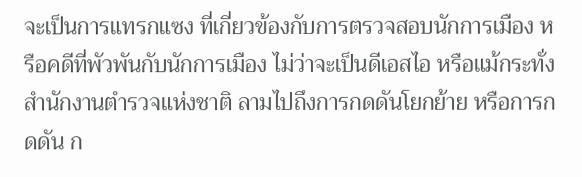จะเป็นการแทรกแซง ที่เกี่ยวข้องกับการตรวจสอบนักการเมือง หรือคดีที่พัวพันกับนักการเมือง ไม่ว่าจะเป็นดีเอสไอ หรือแม้กระทั่งสำนักงานตำรวจแห่งชาติ ลามไปถึงการกดดันโยกย้าย หรือการกดดัน ก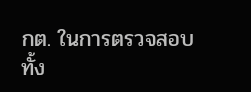กต. ในการตรวจสอบทั้ง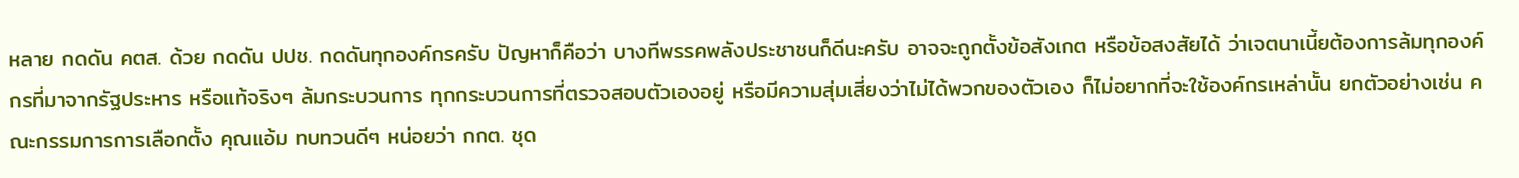หลาย กดดัน คตส. ด้วย กดดัน ปปช. กดดันทุกองค์กรครับ ปัญหาก็คือว่า บางทีพรรคพลังประชาชนก็ดีนะครับ อาจจะถูกตั้งข้อสังเกต หรือข้อสงสัยได้ ว่าเจตนาเนี้ยต้องการล้มทุกองค์กรที่มาจากรัฐประหาร หรือแท้จริงๆ ล้มกระบวนการ ทุกกระบวนการที่ตรวจสอบตัวเองอยู่ หรือมีความสุ่มเสี่ยงว่าไม่ได้พวกของตัวเอง ก็ไม่อยากที่จะใช้องค์กรเหล่านั้น ยกตัวอย่างเช่น คณะกรรมการการเลือกตั้ง คุณแอ้ม ทบทวนดีๆ หน่อยว่า กกต. ชุด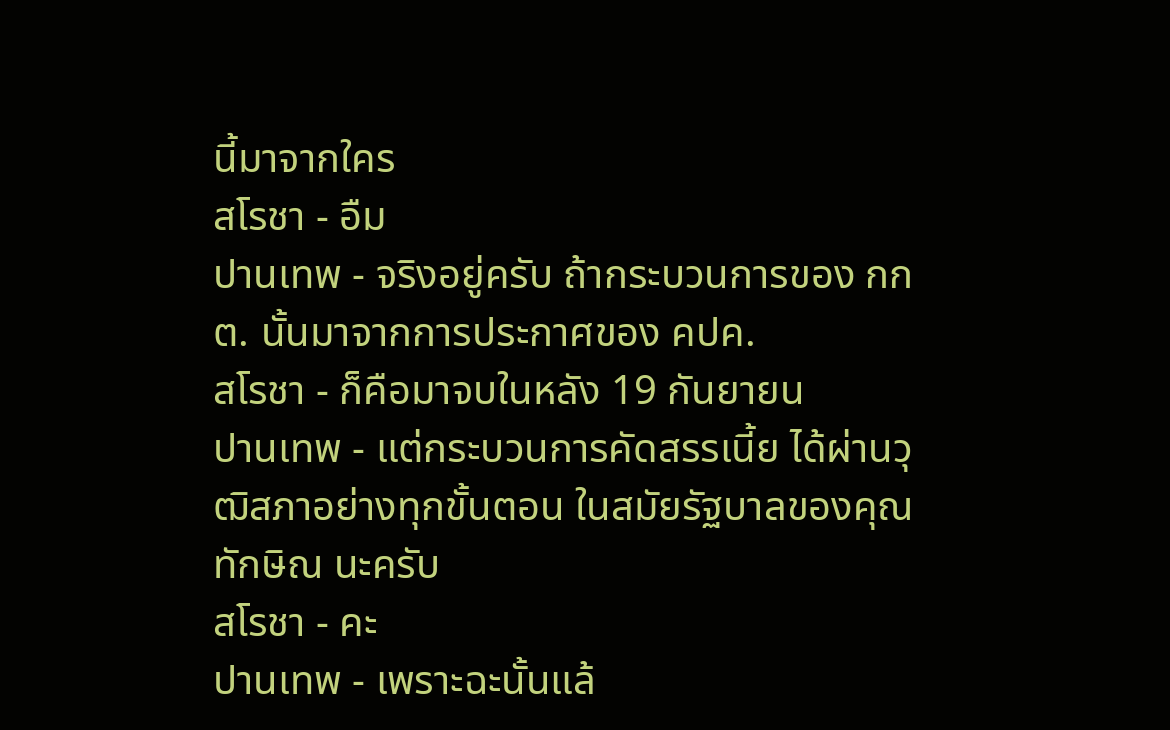นี้มาจากใคร
สโรชา - อืม
ปานเทพ - จริงอยู่ครับ ถ้ากระบวนการของ กกต. นั้นมาจากการประกาศของ คปค.
สโรชา - ก็คือมาจบในหลัง 19 กันยายน
ปานเทพ - แต่กระบวนการคัดสรรเนี้ย ได้ผ่านวุฒิสภาอย่างทุกขั้นตอน ในสมัยรัฐบาลของคุณทักษิณ นะครับ
สโรชา - คะ
ปานเทพ - เพราะฉะนั้นแล้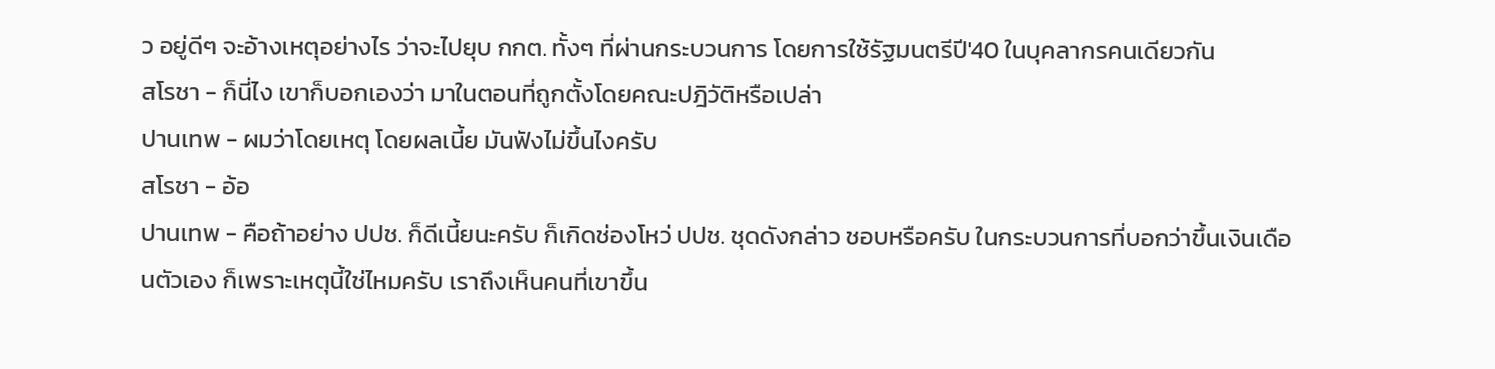ว อยู่ดีๆ จะอ้างเหตุอย่างไร ว่าจะไปยุบ กกต. ทั้งๆ ที่ผ่านกระบวนการ โดยการใช้รัฐมนตรีปี'40 ในบุคลากรคนเดียวกัน
สโรชา - ก็นี่ไง เขาก็บอกเองว่า มาในตอนที่ถูกตั้งโดยคณะปฎิวัติหรือเปล่า
ปานเทพ - ผมว่าโดยเหตุ โดยผลเนี้ย มันฟังไม่ขึ้นไงครับ
สโรชา - อ้อ
ปานเทพ - คือถ้าอย่าง ปปช. ก็ดีเนี้ยนะครับ ก็เกิดช่องโหว่ ปปช. ชุดดังกล่าว ชอบหรือครับ ในกระบวนการที่บอกว่าขึ้นเงินเดือนตัวเอง ก็เพราะเหตุนี้ใช่ไหมครับ เราถึงเห็นคนที่เขาขึ้น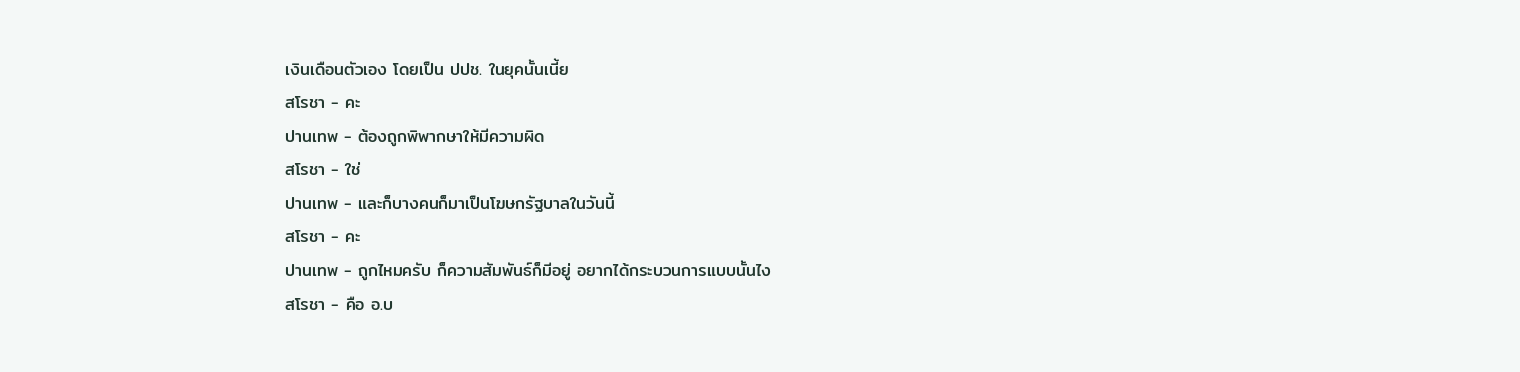เงินเดือนตัวเอง โดยเป็น ปปช. ในยุคนั้นเนี้ย
สโรชา - คะ
ปานเทพ - ต้องถูกพิพากษาให้มีความผิด
สโรชา - ใช่
ปานเทพ - และก็บางคนก็มาเป็นโฆษกรัฐบาลในวันนี้
สโรชา - คะ
ปานเทพ - ถูกไหมครับ ก็ความสัมพันธ์ก็มีอยู่ อยากได้กระบวนการแบบนั้นไง
สโรชา - คือ อ.บ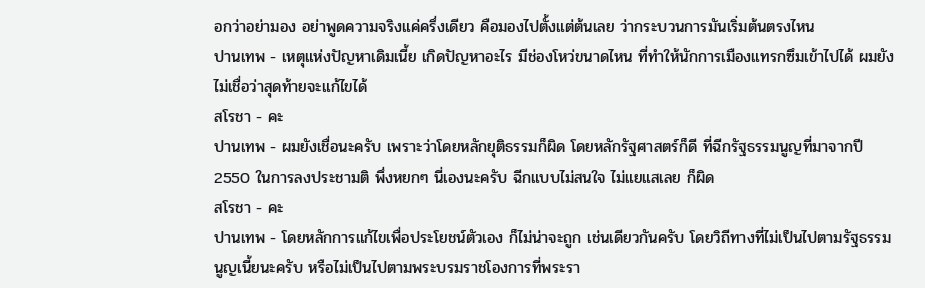อกว่าอย่ามอง อย่าพูดความจริงแค่ครึ่งเดียว คือมองไปตั้งแต่ต้นเลย ว่ากระบวนการมันเริ่มต้นตรงไหน
ปานเทพ - เหตุแห่งปัญหาเดิมเนี้ย เกิดปัญหาอะไร มีช่องโหว่ขนาดไหน ที่ทำให้นักการเมืองแทรกซึมเข้าไปได้ ผมยังไม่เชื่อว่าสุดท้ายจะแก้ไขได้
สโรชา - คะ
ปานเทพ - ผมยังเชื่อนะครับ เพราะว่าโดยหลักยุติธรรมก็ผิด โดยหลักรัฐศาสตร์ก็ดี ที่ฉีกรัฐธรรมนูญที่มาจากปี 2550 ในการลงประชามติ พึ่งหยกๆ นี่เองนะครับ ฉีกแบบไม่สนใจ ไม่แยแสเลย ก็ผิด
สโรชา - คะ
ปานเทพ - โดยหลักการแก้ไขเพื่อประโยชน์ตัวเอง ก็ไม่น่าจะถูก เช่นเดียวกันครับ โดยวิถีทางที่ไม่เป็นไปตามรัฐธรรมนูญเนี้ยนะครับ หรือไม่เป็นไปตามพระบรมราชโองการที่พระรา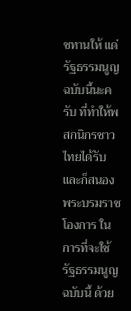ชทานให้ แด่รัฐธรรมนูญฉบับนี้นะครับ ที่ทำให้พสกนิกรชาวไทยได้รับ และก็สนองพระบรมราชโองการ ในการที่จะใช้รัฐธรรมนูญฉบับนี้ ด้วย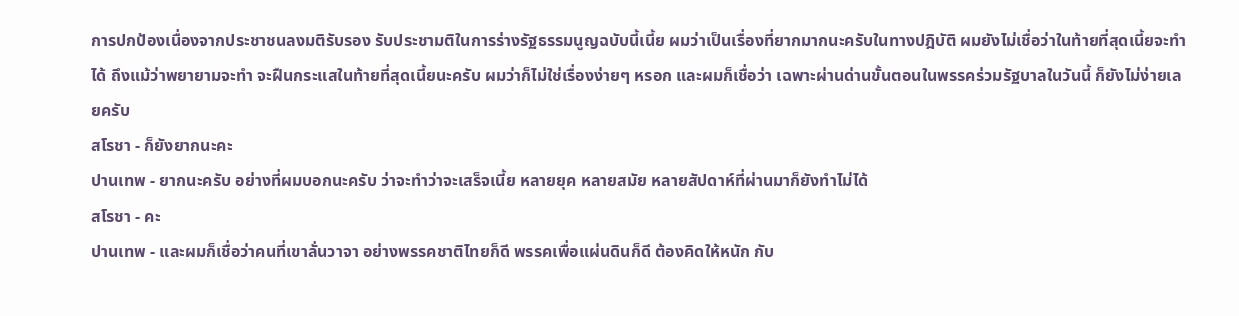การปกป้องเนื่องจากประชาชนลงมติรับรอง รับประชามติในการร่างรัฐธรรมนูญฉบับนี้เนี้ย ผมว่าเป็นเรื่องที่ยากมากนะครับในทางปฎิบัติ ผมยังไม่เชื่อว่าในท้ายที่สุดเนี้ยจะทำได้ ถึงแม้ว่าพยายามจะทำ จะฝืนกระแสในท้ายที่สุดเนี้ยนะครับ ผมว่าก็ไม่ใช่เรื่องง่ายๆ หรอก และผมก็เชื่อว่า เฉพาะผ่านด่านขั้นตอนในพรรคร่วมรัฐบาลในวันนี้ ก็ยังไม่ง่ายเลยครับ
สโรชา - ก็ยังยากนะคะ
ปานเทพ - ยากนะครับ อย่างที่ผมบอกนะครับ ว่าจะทำว่าจะเสร็จเนี้ย หลายยุค หลายสมัย หลายสัปดาห์ที่ผ่านมาก็ยังทำไม่ได้
สโรชา - คะ
ปานเทพ - และผมก็เชื่อว่าคนที่เขาลั่นวาจา อย่างพรรคชาติไทยก็ดี พรรคเพื่อแผ่นดินก็ดี ต้องคิดให้หนัก กับ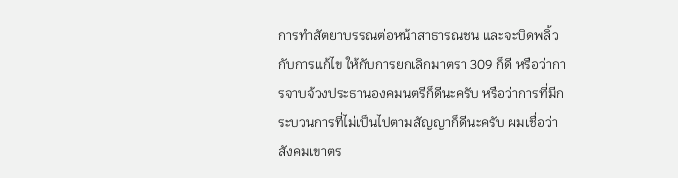การทำสัตยาบรรณต่อหน้าสาธารณชน และจะบิดพลิ้วกับการแก้ไข ให้กับการยกเลิกมาตรา 309 ก็ดี หรือว่าการจาบจ้วงประธานองคมนตรีก็ดีนะครับ หรือว่าการที่มีกระบวนการที่ไม่เป็นไปตามสัญญาก็ดีนะครับ ผมเชื่อว่าสังคมเขาตร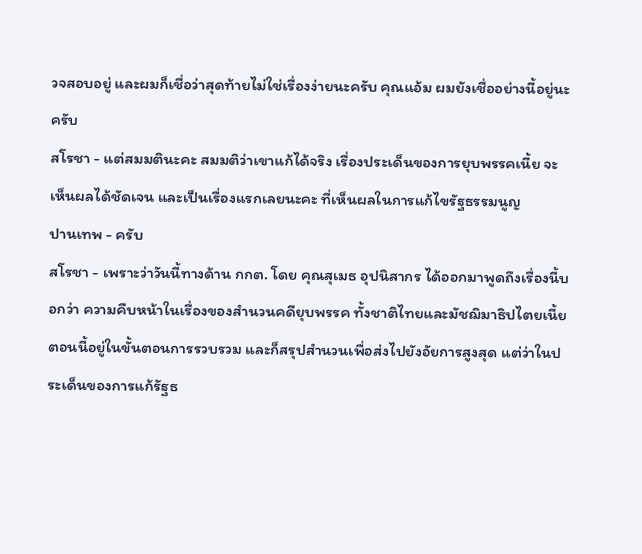วจสอบอยู่ และผมก็เชื่อว่าสุดท้ายไม่ใช่เรื่องง่ายนะครับ คุณแอ้ม ผมยังเชื่ออย่างนี้อยู่นะครับ
สโรชา - แต่สมมตินะคะ สมมติว่าเขาแก้ได้จริง เรื่องประเด็นของการยุบพรรคเนี้ย จะเห็นผลได้ชัดเจน และเป็นเรื่องแรกเลยนะคะ ที่เห็นผลในการแก้ไขรัฐธรรมนูญ
ปานเทพ - ครับ
สโรชา - เพราะว่าวันนี้ทางด้าน กกต. โดย คุณสุเมธ อุปนิสากร ได้ออกมาพูดถึงเรื่องนี้บอกว่า ความคืบหน้าในเรื่องของสำนวนคดียุบพรรค ทั้งชาติไทยและมัชฌิมาธิปไตยเนี้ย ตอนนี้อยู่ในขั้นตอนการรวบรวม และก็สรุปสำนวนเพื่อส่งไปยังอัยการสูงสุด แต่ว่าในประเด็นของการแก้รัฐธ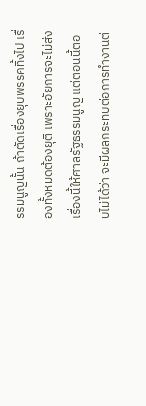รรมนูญนั้น ถ้าตัดเรื่องยุบพรรคทิ้งไป เรื่องทั้งหมดต้องยุติ เพราะอัยการจะไม่ส่งเรื่องนี้ให้ศาลรัฐธรรมนูญ แต่ตอนนี้ตอบไม่ได้ว่า จะมีผลกระทบต่อการทำงานต่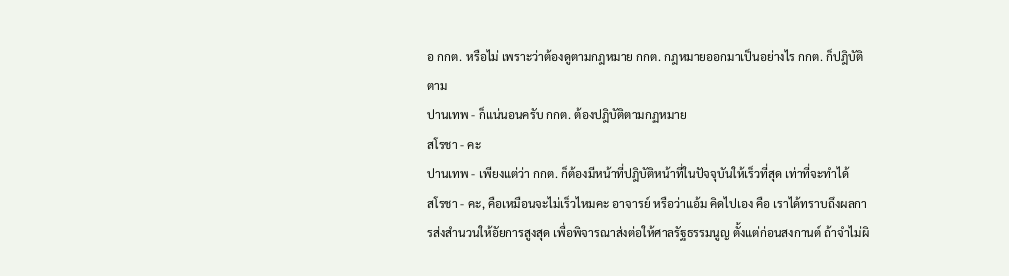อ กกต. หรือไม่ เพราะว่าต้องดูตามกฎหมาย กกต. กฎหมายออกมาเป็นอย่างไร กกต. ก็ปฎิบัติตาม
ปานเทพ - ก็แน่นอนครับ กกต. ต้องปฎิบัติตามกฏหมาย
สโรชา - คะ
ปานเทพ - เพียงแต่ว่า กกต. ก็ต้องมีหน้าที่ปฎิบัติหน้าที่ในปัจจุบันให้เร็วที่สุด เท่าที่จะทำได้
สโรชา - คะ, คือเหมือนจะไม่เร็วไหมคะ อาจารย์ หรือว่าแอ้ม คิดไปเอง คือ เราได้ทราบถึงผลการส่งสำนวนให้อัยการสูงสุด เพื่อพิจารณาส่งต่อให้ศาลรัฐธรรมนูญ ตั้งแต่ก่อนสงกานต์ ถ้าจำไม่ผิ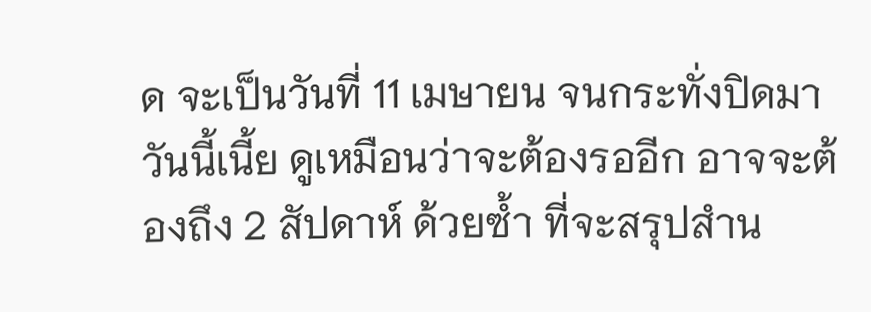ด จะเป็นวันที่ 11 เมษายน จนกระทั่งปิดมาวันนี้เนี้ย ดูเหมือนว่าจะต้องรออีก อาจจะต้องถึง 2 สัปดาห์ ด้วยซ้ำ ที่จะสรุปสำน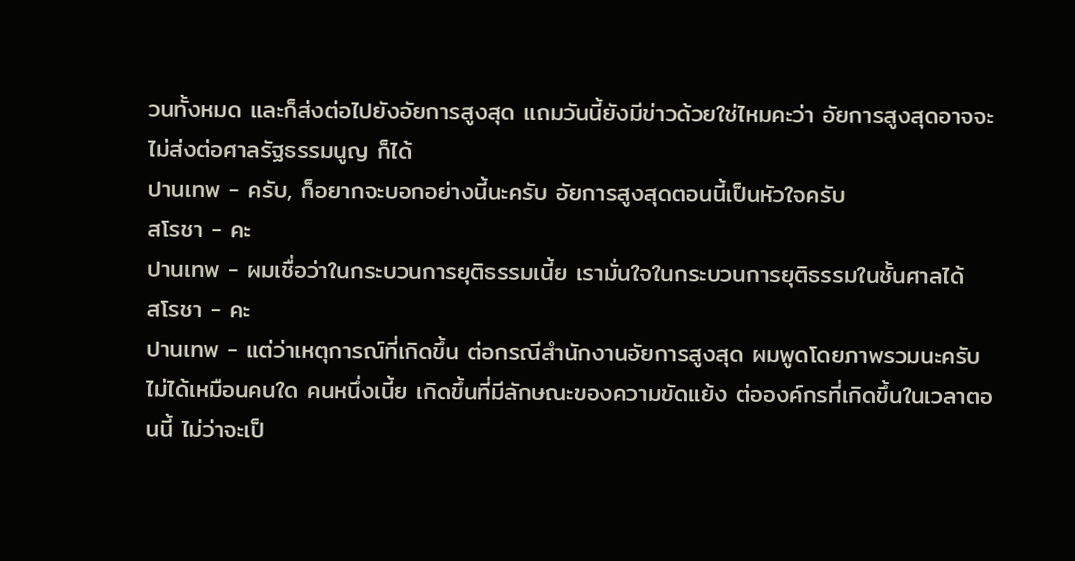วนทั้งหมด และก็ส่งต่อไปยังอัยการสูงสุด แถมวันนี้ยังมีข่าวด้วยใช่ไหมคะว่า อัยการสูงสุดอาจจะไม่ส่งต่อศาลรัฐธรรมนูญ ก็ได้
ปานเทพ - ครับ, ก็อยากจะบอกอย่างนี้นะครับ อัยการสูงสุดตอนนี้เป็นหัวใจครับ
สโรชา - คะ
ปานเทพ - ผมเชื่อว่าในกระบวนการยุติธรรมเนี้ย เรามั่นใจในกระบวนการยุติธรรมในชั้นศาลได้
สโรชา - คะ
ปานเทพ - แต่ว่าเหตุการณ์ที่เกิดขึ้น ต่อกรณีสำนักงานอัยการสูงสุด ผมพูดโดยภาพรวมนะครับ ไม่ได้เหมือนคนใด คนหนึ่งเนี้ย เกิดขึ้นที่มีลักษณะของความขัดแย้ง ต่อองค์กรที่เกิดขึ้นในเวลาตอนนี้ ไม่ว่าจะเป็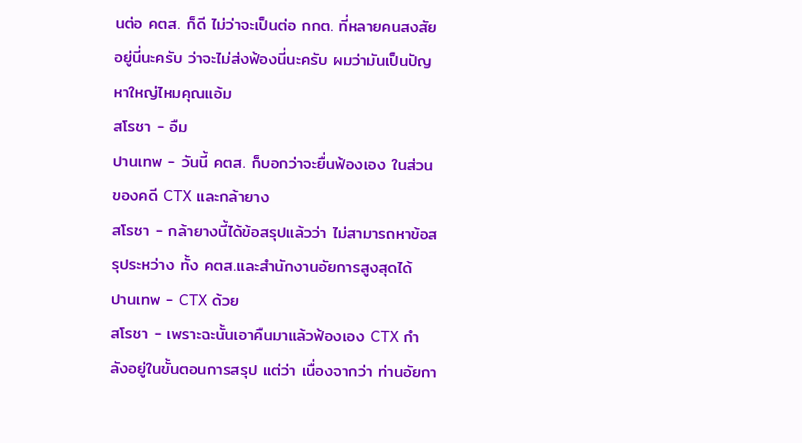นต่อ คตส. ก็ดี ไม่ว่าจะเป็นต่อ กกต. ที่หลายคนสงสัยอยู่นี่นะครับ ว่าจะไม่ส่งฟ้องนี่นะครับ ผมว่ามันเป็นปัญหาใหญ่ไหมคุณแอ้ม
สโรชา - อืม
ปานเทพ - วันนี้ คตส. ก็บอกว่าจะยื่นฟ้องเอง ในส่วนของคดี CTX และกล้ายาง
สโรชา - กล้ายางนี้ได้ข้อสรุปแล้วว่า ไม่สามารถหาข้อสรุประหว่าง ทั้ง คตส.และสำนักงานอัยการสูงสุดได้
ปานเทพ - CTX ด้วย
สโรชา - เพราะฉะนั้นเอาคืนมาแล้วฟ้องเอง CTX กำลังอยู่ในขั้นตอนการสรุป แต่ว่า เนื่องจากว่า ท่านอัยกา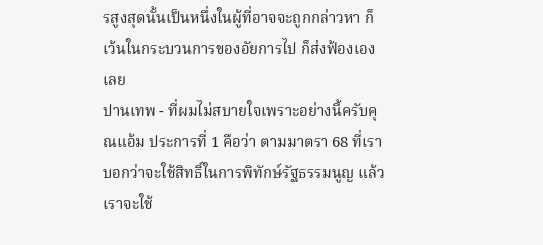รสูงสุดนั้นเป็นหนึ่งในผู้ที่อาจจะถูกกล่าวหา ก็เว้นในกระบวนการของอัยการไป ก็ส่งฟ้องเองเลย
ปานเทพ - ที่ผมไม่สบายใจเพราะอย่างนี้ครับคุณแอ้ม ประการที่ 1 คือว่า ตามมาตรา 68 ที่เราบอกว่าจะใช้สิทธิ์ในการพิทักษ์รัฐธรรมนูญ แล้วเราจะใช้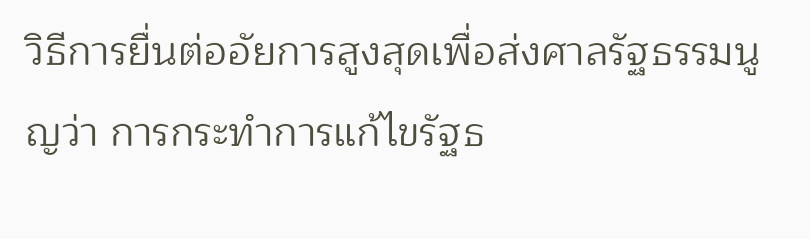วิธีการยื่นต่ออัยการสูงสุดเพื่อส่งศาลรัฐธรรมนูญว่า การกระทำการแก้ไขรัฐธ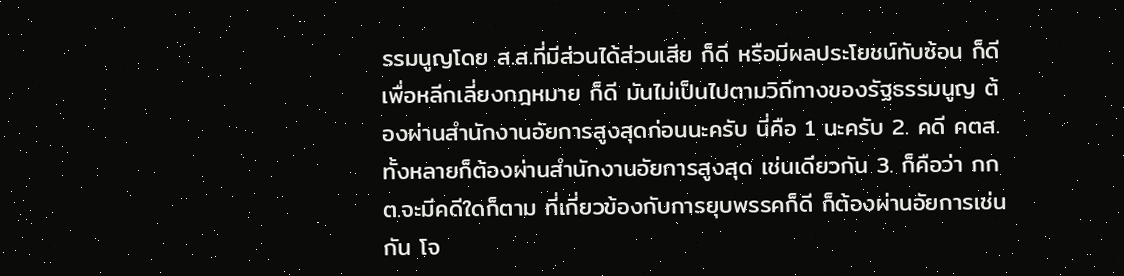รรมนูญโดย ส.ส.ที่มีส่วนได้ส่วนเสีย ก็ดี หรือมีผลประโยชน์ทับซ้อน ก็ดี เพื่อหลีกเลี่ยงกฎหมาย ก็ดี มันไม่เป็นไปตามวิถีทางของรัฐธรรมนูญ ต้องผ่านสำนักงานอัยการสูงสุดก่อนนะครับ นี่คือ 1 นะครับ 2. คดี คตส.ทั้งหลายก็ต้องผ่านสำนักงานอัยการสูงสุด เช่นเดียวกัน 3. ก็คือว่า กกต.จะมีคดีใดก็ตาม ที่เกี่ยวข้องกับการยุบพรรคก็ดี ก็ต้องผ่านอัยการเช่นกัน โจ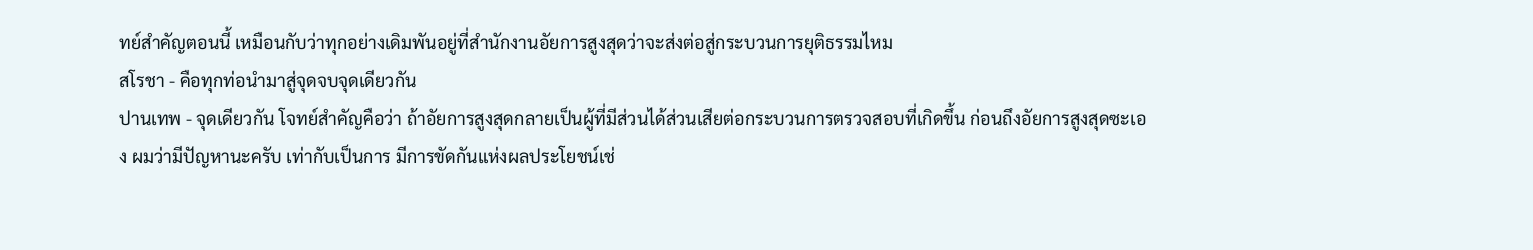ทย์สำคัญตอนนี้ เหมือนกับว่าทุกอย่างเดิมพันอยู่ที่สำนักงานอัยการสูงสุดว่าจะส่งต่อสู่กระบวนการยุติธรรมไหม
สโรชา - คือทุกท่อนำมาสู่จุดจบจุดเดียวกัน
ปานเทพ - จุดเดียวกัน โจทย์สำคัญคือว่า ถ้าอัยการสูงสุดกลายเป็นผู้ที่มีส่วนได้ส่วนเสียต่อกระบวนการตรวจสอบที่เกิดขึ้น ก่อนถึงอัยการสูงสุดซะเอง ผมว่ามีปัญหานะครับ เท่ากับเป็นการ มีการขัดกันแห่งผลประโยชน์เช่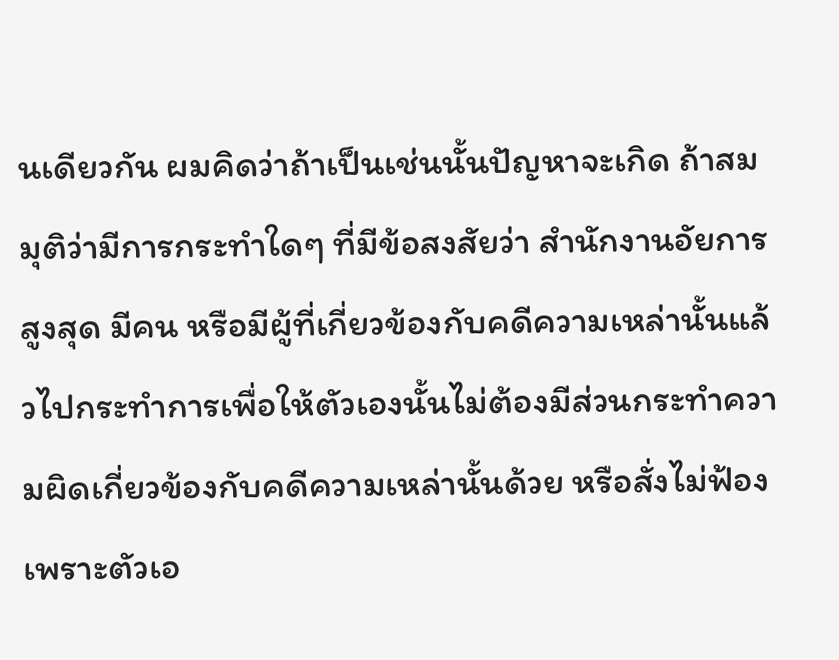นเดียวกัน ผมคิดว่าถ้าเป็นเช่นนั้นปัญหาจะเกิด ถ้าสมมุติว่ามีการกระทำใดๆ ที่มีข้อสงสัยว่า สำนักงานอัยการสูงสุด มีคน หรือมีผู้ที่เกี่ยวข้องกับคดีความเหล่านั้นแล้วไปกระทำการเพื่อให้ตัวเองนั้นไม่ต้องมีส่วนกระทำความผิดเกี่ยวข้องกับคดีความเหล่านั้นด้วย หรือสั่งไม่ฟ้อง เพราะตัวเอ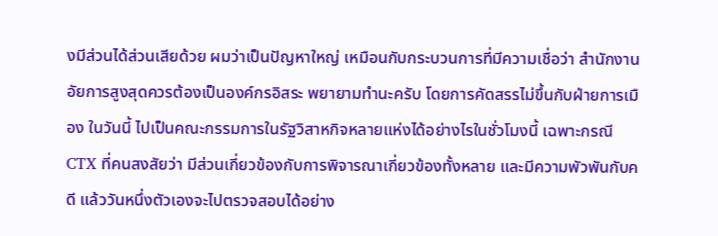งมีส่วนได้ส่วนเสียด้วย ผมว่าเป็นปัญหาใหญ่ เหมือนกับกระบวนการที่มีความเชื่อว่า สำนักงานอัยการสูงสุดควรต้องเป็นองค์กรอิสระ พยายามทำนะครับ โดยการคัดสรรไม่ขึ้นกับฝ่ายการเมือง ในวันนี้ ไปเป็นคณะกรรมการในรัฐวิสาหกิจหลายแห่งได้อย่างไรในชั่วโมงนี้ เฉพาะกรณี CTX ที่คนสงสัยว่า มีส่วนเกี่ยวข้องกับการพิจารณาเกี่ยวข้องทั้งหลาย และมีความพัวพันกับคดี แล้ววันหนึ่งตัวเองจะไปตรวจสอบได้อย่าง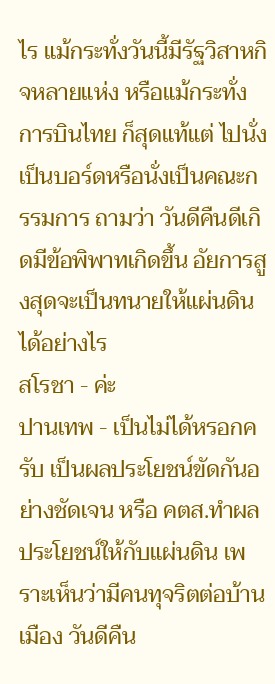ไร แม้กระทั่งวันนี้มีรัฐวิสาหกิจหลายแห่ง หรือแม้กระทั่งการบินไทย ก็สุดแท้แต่ ไปนั่งเป็นบอร์ดหรือนั่งเป็นคณะกรรมการ ถามว่า วันดีคืนดีเกิดมีข้อพิพาทเกิดขึ้น อัยการสูงสุดจะเป็นทนายให้แผ่นดินได้อย่างไร
สโรชา - ค่ะ
ปานเทพ - เป็นไม่ได้หรอกครับ เป็นผลประโยชน์ขัดกันอย่างชัดเจน หรือ คตส.ทำผลประโยชน์ให้กับแผ่นดิน เพราะเห็นว่ามีคนทุจริตต่อบ้านเมือง วันดีคืน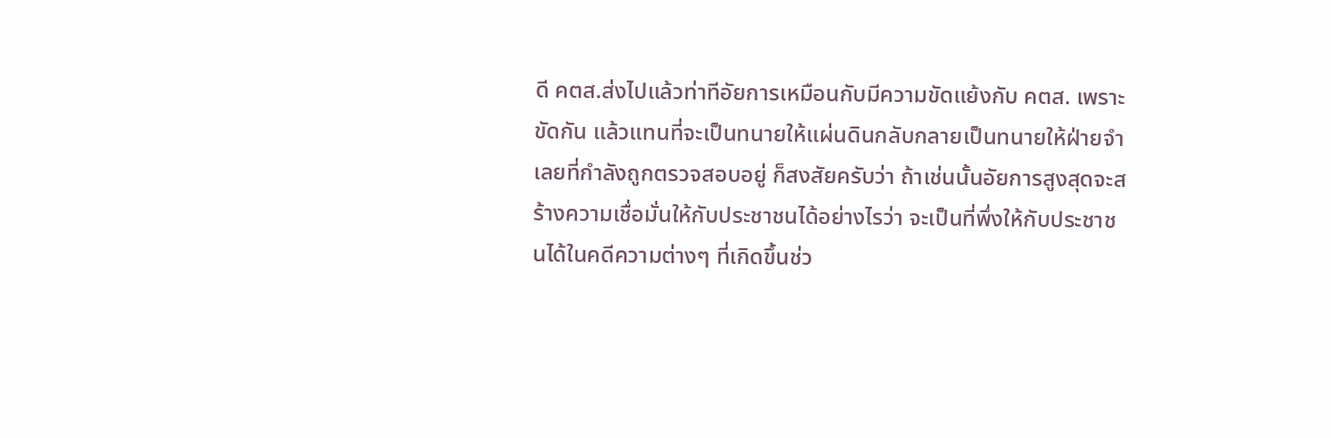ดี คตส.ส่งไปแล้วท่าทีอัยการเหมือนกับมีความขัดแย้งกับ คตส. เพราะขัดกัน แล้วแทนที่จะเป็นทนายให้แผ่นดินกลับกลายเป็นทนายให้ฝ่ายจำเลยที่กำลังถูกตรวจสอบอยู่ ก็สงสัยครับว่า ถ้าเช่นนั้นอัยการสูงสุดจะสร้างความเชื่อมั่นให้กับประชาชนได้อย่างไรว่า จะเป็นที่พึ่งให้กับประชาชนได้ในคดีความต่างๆ ที่เกิดขึ้นช่ว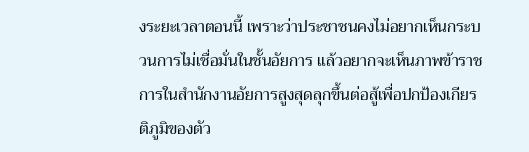งระยะเวลาตอนนี้ เพราะว่าประชาชนคงไม่อยากเห็นกระบวนการไม่เชื่อมั่นในชั้นอัยการ แล้วอยากจะเห็นภาพข้าราชการในสำนักงานอัยการสูงสุดลุกขึ้นต่อสู้เพื่อปกป้องเกียรติภูมิของตัว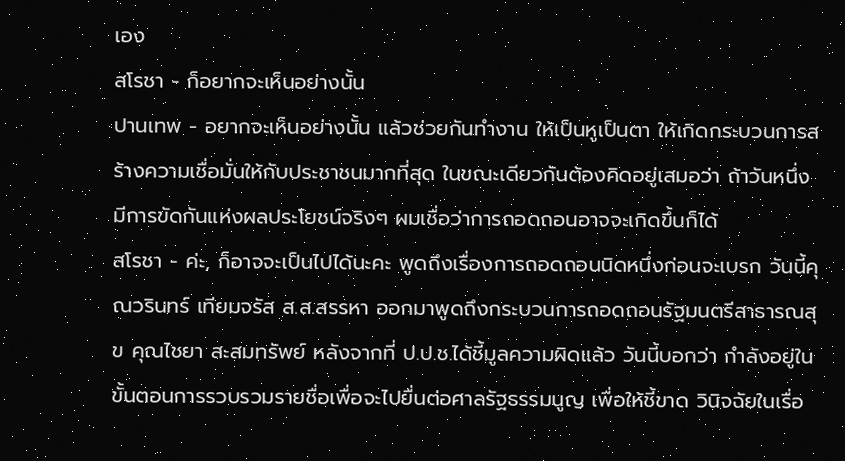เอง
สโรชา - ก็อยากจะเห็นอย่างนั้น
ปานเทพ - อยากจะเห็นอย่างนั้น แล้วช่วยกันทำงาน ให้เป็นหูเป็นตา ให้เกิดกระบวนการสร้างความเชื่อมั่นให้กับประชาชนมากที่สุด ในขณะเดียวกันต้องคิดอยู่เสมอว่า ถ้าวันหนึ่งมีการขัดกันแห่งผลประโยชน์จริงๆ ผมเชื่อว่าการถอดถอนอาจจะเกิดขึ้นก็ได้
สโรชา - ค่ะ, ก็อาจจะเป็นไปได้นะคะ พูดถึงเรื่องการถอดถอนนิดหนึ่งก่อนจะเบรก วันนี้คุณวรินทร์ เทียมจรัส ส.ส.สรรหา ออกมาพูดถึงกระบวนการถอดถอนรัฐมนตรีสาธารณสุข คุณไชยา สะสมทรัพย์ หลังจากที่ ป.ป.ช.ได้ชี้มูลความผิดแล้ว วันนี้บอกว่า กำลังอยู่ในขั้นตอนการรวบรวมรายชื่อเพื่อจะไปยื่นต่อศาลรัฐธรรมนูญ เพื่อให้ชี้ขาด วินิจฉัยในเรื่อ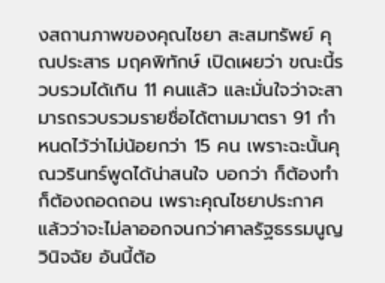งสถานภาพของคุณไชยา สะสมทรัพย์ คุณประสาร มฤคพิทักษ์ เปิดเผยว่า ขณะนี้รวบรวมได้เกิน 11 คนแล้ว และมั่นใจว่าจะสามารถรวบรวมรายชื่อได้ตามมาตรา 91 กำหนดไว้ว่าไม่น้อยกว่า 15 คน เพราะฉะนั้นคุณวรินทร์พูดได้น่าสนใจ บอกว่า ก็ต้องทำ ก็ต้องถอดถอน เพราะคุณไชยาประกาศแล้วว่าจะไม่ลาออกจนกว่าศาลรัฐธรรมนูญวินิจฉัย อันนี้ต้อ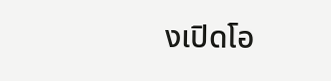งเปิดโอ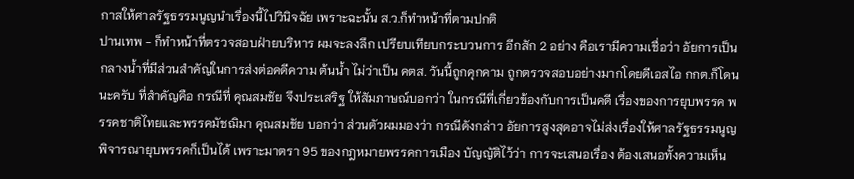กาสให้ศาลรัฐธรรมนูญนำเรื่องนี้ไปวินิจฉัย เพราะฉะนั้น ส.ว.ก็ทำหน้าที่ตามปกติ
ปานเทพ - ก็ทำหน้าที่ตรวจสอบฝ่ายบริหาร ผมจะลงลึก เปรียบเทียบกระบวนการ อีกสัก 2 อย่าง คือเรามีความเชื่อว่า อัยการเป็นกลางน้ำที่มีส่วนสำคัญในการส่งต่อคดีความ ต้นน้ำ ไม่ว่าเป็น คตส. วันนี้ถูกคุกคาม ถูกตรวจสอบอย่างมากโดยดีเอสไอ กกต.ก็โดนนะครับ ที่สำคัญคือ กรณีที่ คุณสมชัย จึงประเสริฐ ให้สัมภาษณ์บอกว่า ในกรณีที่เกี่ยวข้องกับการเป็นคดี เรื่องของการยุบพรรค พรรคชาติไทยและพรรคมัชฌิมา คุณสมชัย บอกว่า ส่วนตัวผมมองว่า กรณีดังกล่าว อัยการสูงสุดอาจไม่ส่งเรื่องให้ศาลรัฐธรรมนูญพิจารณายุบพรรคก็เป็นได้ เพราะมาตรา 95 ของกฎหมายพรรคการเมือง บัญญัติไว้ว่า การจะเสนอเรื่อง ต้องเสนอทั้งความเห็น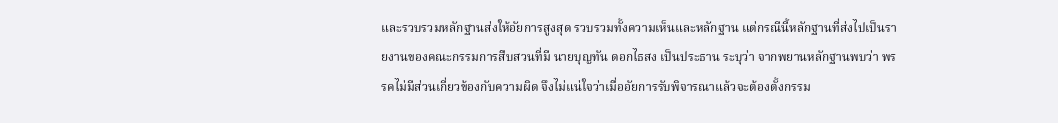และรวบรวมหลักฐานส่งให้อัยการสูงสุด รวบรวมทั้งความเห็นและหลักฐาน แต่กรณีนี้หลักฐานที่ส่งไปเป็นรายงานของคณะกรรมการสืบสวนที่มี นายบุญทัน ดอกไธสง เป็นประธาน ระบุว่า จากพยานหลักฐานพบว่า พรรคไม่มีส่วนเกี่ยวข้องกับความผิด จึงไม่แน่ใจว่าเมื่ออัยการรับพิจารณาแล้วจะต้องตั้งกรรม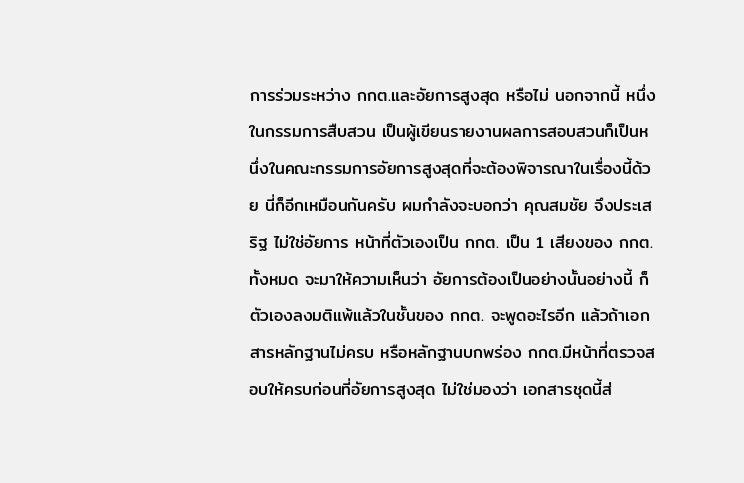การร่วมระหว่าง กกต.และอัยการสูงสุด หรือไม่ นอกจากนี้ หนึ่งในกรรมการสืบสวน เป็นผู้เขียนรายงานผลการสอบสวนก็เป็นหนึ่งในคณะกรรมการอัยการสูงสุดที่จะต้องพิจารณาในเรื่องนี้ด้วย นี่ก็อีกเหมือนกันครับ ผมกำลังจะบอกว่า คุณสมชัย จึงประเสริฐ ไม่ใช่อัยการ หน้าที่ตัวเองเป็น กกต. เป็น 1 เสียงของ กกต.ทั้งหมด จะมาให้ความเห็นว่า อัยการต้องเป็นอย่างนั้นอย่างนี้ ก็ตัวเองลงมติแพ้แล้วในชั้นของ กกต. จะพูดอะไรอีก แล้วถ้าเอกสารหลักฐานไม่ครบ หรือหลักฐานบกพร่อง กกต.มีหน้าที่ตรวจสอบให้ครบก่อนที่อัยการสูงสุด ไม่ใช่มองว่า เอกสารชุดนี้ส่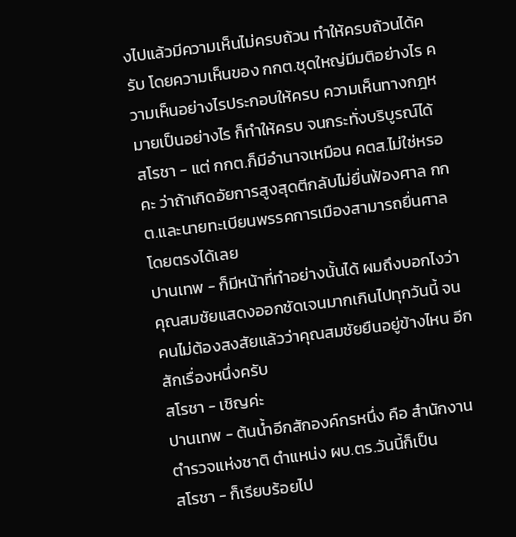งไปแล้วมีความเห็นไม่ครบถ้วน ทำให้ครบถ้วนได้ครับ โดยความเห็นของ กกต.ชุดใหญ่มีมติอย่างไร ความเห็นอย่างไรประกอบให้ครบ ความเห็นทางกฎหมายเป็นอย่างไร ก็ทำให้ครบ จนกระทั่งบริบูรณ์ได้
สโรชา - แต่ กกต.ก็มีอำนาจเหมือน คตส.ไม่ใช่หรอคะ ว่าถ้าเกิดอัยการสูงสุดตีกลับไม่ยื่นฟ้องศาล กกต.และนายทะเบียนพรรคการเมืองสามารถยื่นศาลโดยตรงได้เลย
ปานเทพ - ก็มีหน้าที่ทำอย่างนั้นได้ ผมถึงบอกไงว่า คุณสมชัยแสดงออกชัดเจนมากเกินไปทุกวันนี้ จนคนไม่ต้องสงสัยแล้วว่าคุณสมชัยยืนอยู่ข้างไหน อีกสักเรื่องหนึ่งครับ
สโรชา - เชิญค่ะ
ปานเทพ - ต้นน้ำอีกสักองค์กรหนึ่ง คือ สำนักงานตำรวจแห่งชาติ ตำแหน่ง ผบ.ตร.วันนี้ก็เป็น
สโรชา - ก็เรียบร้อยไป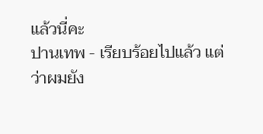แล้วนี่คะ
ปานเทพ - เรียบร้อยไปแล้ว แต่ว่าผมยัง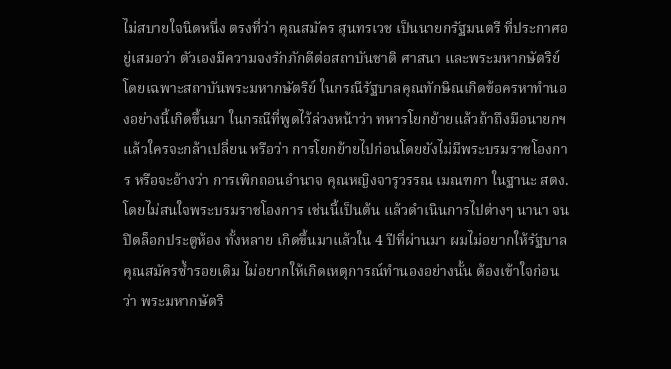ไม่สบายใจนิดหนึ่ง ตรงที่ว่า คุณสมัคร สุนทรเวช เป็นนายกรัฐมนตรี ที่ประกาศอยู่เสมอว่า ตัวเองมีความจงรักภักดีต่อสถาบันชาติ ศาสนา และพระมหากษัตริย์ โดยเฉพาะสถาบันพระมหากษัตริย์ ในกรณีรัฐบาลคุณทักษิณเกิดข้อครหาทำนองอย่างนี้เกิดขึ้นมา ในกรณีที่พูดไว้ล่วงหน้าว่า ทหารโยกย้ายแล้วถ้าถึงมือนายกฯ แล้วใครจะกล้าเปลี่ยน หรือว่า การโยกย้ายไปก่อนโดยยังไม่มีพระบรมราชโองการ หรือจะอ้างว่า การเพิกถอนอำนาจ คุณหญิงจารุวรรณ เมณฑกา ในฐานะ สตง. โดยไม่สนใจพระบรมราชโองการ เช่นนี้เป็นต้น แล้วดำเนินการไปต่างๆ นานา จนปิดล็อกประตูห้อง ทั้งหลาย เกิดขึ้นมาแล้วใน 4 ปีที่ผ่านมา ผมไม่อยากให้รัฐบาลคุณสมัครซ้ำรอยเดิม ไม่อยากให้เกิดเหตุการณ์ทำนองอย่างนั้น ต้องเข้าใจก่อนว่า พระมหากษัตริ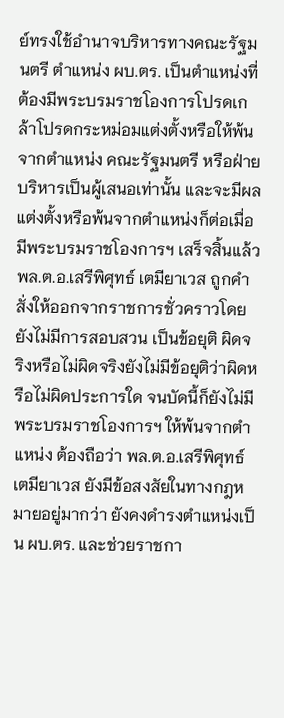ย์ทรงใช้อำนาจบริหารทางคณะรัฐมนตรี ตำแหน่ง ผบ.ตร. เป็นตำแหน่งที่ต้องมีพระบรมราชโองการโปรดเกล้าโปรดกระหม่อมแต่งตั้งหรือให้พ้นจากตำแหน่ง คณะรัฐมนตรี หรือฝ่ายบริหารเป็นผู้เสนอเท่านั้น และจะมีผลแต่งตั้งหรือพ้นจากตำแหน่งก็ต่อเมื่อมีพระบรมราชโองการฯ เสร็จสิ้นแล้ว พล.ต.อ.เสรีพิศุทธ์ เตมียาเวส ถูกคำสั่งให้ออกจากราชการชั่วคราวโดยยังไม่มีการสอบสวน เป็นข้อยุติ ผิดจริงหรือไม่ผิดจริงยังไม่มีข้อยุติว่าผิดหรือไม่ผิดประการใด จนบัดนี้ก็ยังไม่มีพระบรมราชโองการฯ ให้พ้นจากตำแหน่ง ต้องถือว่า พล.ต.อ.เสรีพิศุทธ์ เตมียาเวส ยังมีข้อสงสัยในทางกฎหมายอยู่มากว่า ยังคงดำรงตำแหน่งเป็น ผบ.ตร. และช่วยราชกา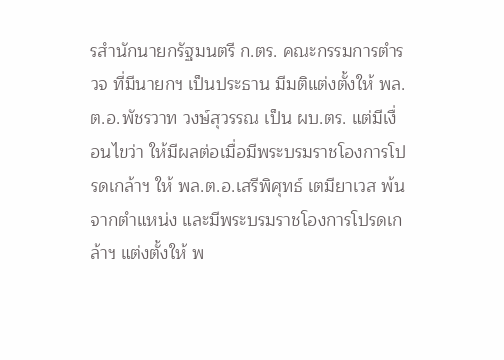รสำนักนายกรัฐมนตรี ก.ตร. คณะกรรมการตำรวจ ที่มีนายกฯ เป็นประธาน มีมติแต่งตั้งให้ พล.ต.อ.พัชรวาท วงษ์สุวรรณ เป็น ผบ.ตร. แต่มีเงื่อนไขว่า ให้มีผลต่อเมื่อมีพระบรมราชโองการโปรดเกล้าฯ ให้ พล.ต.อ.เสรีพิศุทธ์ เตมียาเวส พ้นจากตำแหน่ง และมีพระบรมราชโองการโปรดเกล้าฯ แต่งตั้งให้ พ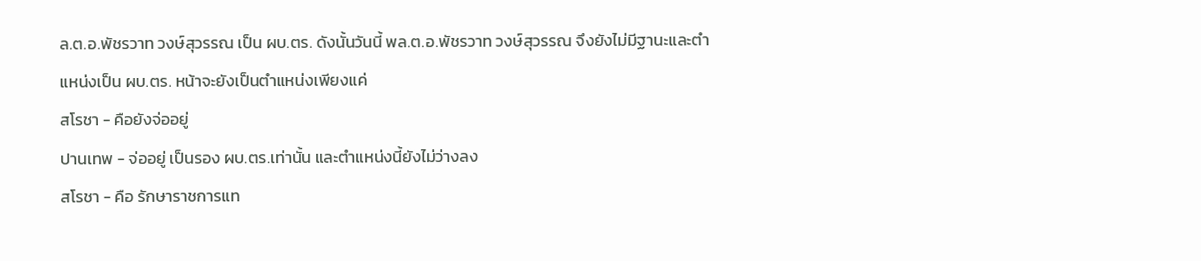ล.ต.อ.พัชรวาท วงษ์สุวรรณ เป็น ผบ.ตร. ดังนั้นวันนี้ พล.ต.อ.พัชรวาท วงษ์สุวรรณ จึงยังไม่มีฐานะและตำแหน่งเป็น ผบ.ตร. หน้าจะยังเป็นตำแหน่งเพียงแค่
สโรชา - คือยังจ่ออยู่
ปานเทพ - จ่ออยู่ เป็นรอง ผบ.ตร.เท่านั้น และตำแหน่งนี้ยังไม่ว่างลง
สโรชา - คือ รักษาราชการแท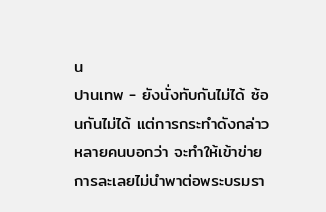น
ปานเทพ - ยังนั่งทับกันไม่ได้ ซ้อนกันไม่ได้ แต่การกระทำดังกล่าว หลายคนบอกว่า จะทำให้เข้าข่ายการละเลยไม่นำพาต่อพระบรมรา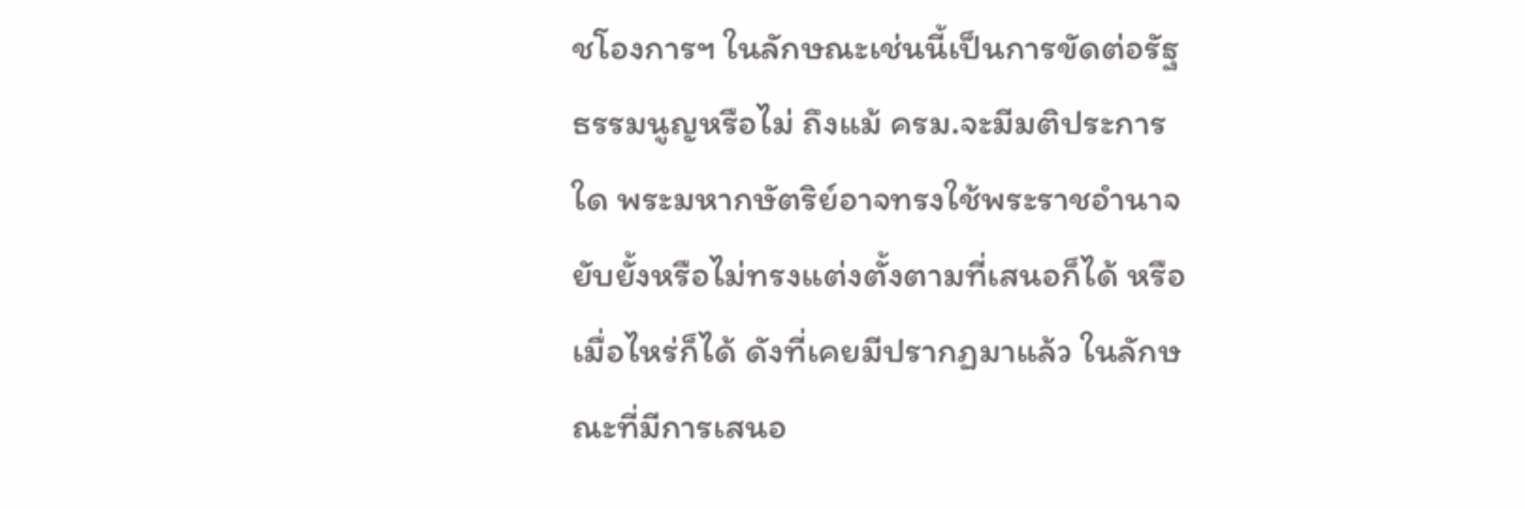ชโองการฯ ในลักษณะเช่นนี้เป็นการขัดต่อรัฐธรรมนูญหรือไม่ ถึงแม้ ครม.จะมีมติประการใด พระมหากษัตริย์อาจทรงใช้พระราชอำนาจยับยั้งหรือไม่ทรงแต่งตั้งตามที่เสนอก็ได้ หรือเมื่อไหร่ก็ได้ ดังที่เคยมีปรากฏมาแล้ว ในลักษณะที่มีการเสนอ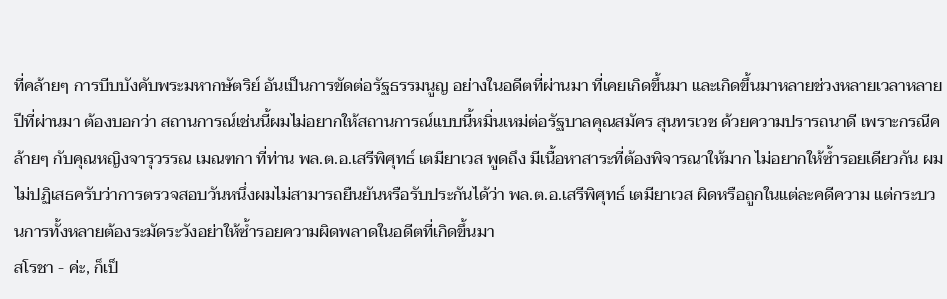ที่คล้ายๆ การบีบบังคับพระมหากษัตริย์ อันเป็นการขัดต่อรัฐธรรมนูญ อย่างในอดีตที่ผ่านมา ที่เคยเกิดขึ้นมา และเกิดขึ้นมาหลายช่วงหลายเวลาหลายปีที่ผ่านมา ต้องบอกว่า สถานการณ์เช่นนี้ผมไม่อยากให้สถานการณ์แบบนี้หมิ่นเหม่ต่อรัฐบาลคุณสมัคร สุนทรเวช ด้วยความปรารถนาดี เพราะกรณีคล้ายๆ กับคุณหญิงจารุวรรณ เมณฑกา ที่ท่าน พล.ต.อ.เสรีพิศุทธ์ เตมียาเวส พูดถึง มีเนื้อหาสาระที่ต้องพิจารณาให้มาก ไม่อยากให้ซ้ำรอยเดียวกัน ผมไม่ปฏิเสธครับว่าการตรวจสอบวันหนึ่งผมไม่สามารถยืนยันหรือรับประกันได้ว่า พล.ต.อ.เสรีพิศุทธ์ เตมียาเวส ผิดหรือถูกในแต่ละคดีความ แต่กระบวนการทั้งหลายต้องระมัดระวังอย่าให้ซ้ำรอยความผิดพลาดในอดีตที่เกิดขึ้นมา
สโรชา - ค่ะ, ก็เป็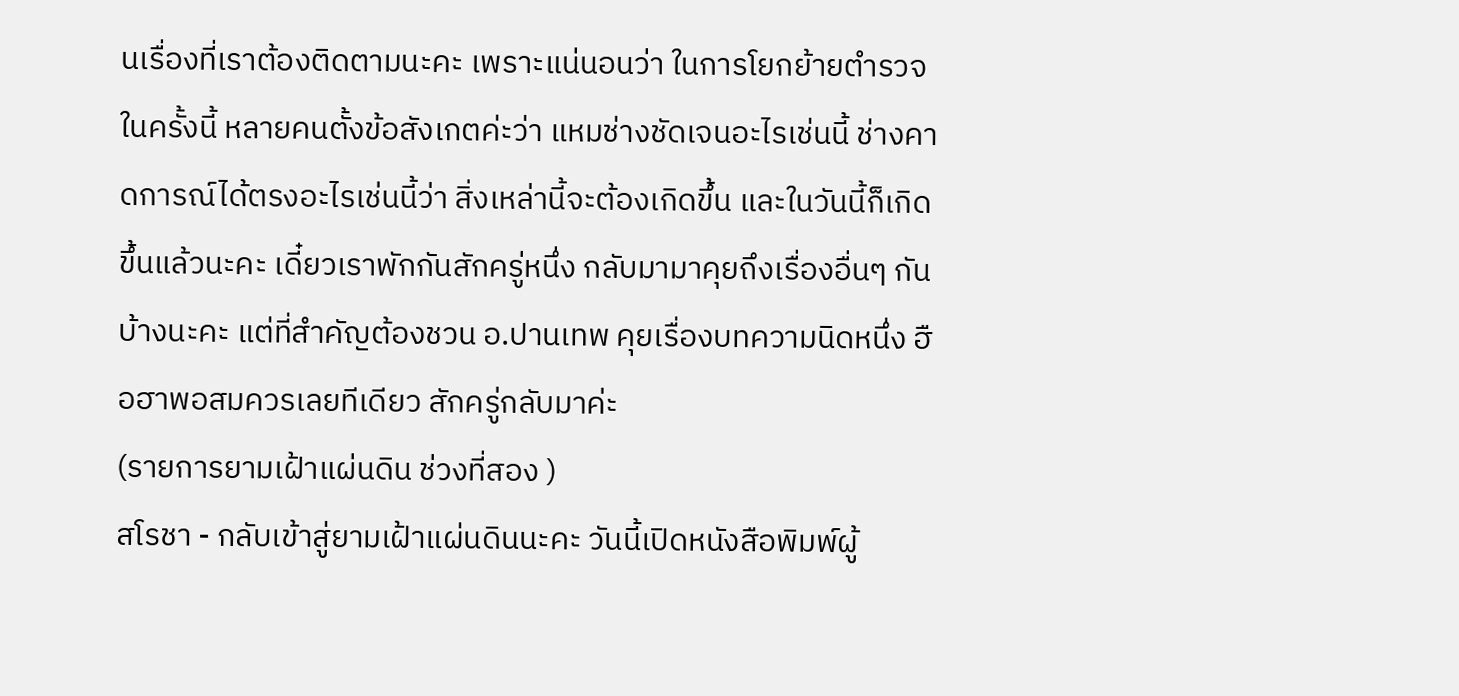นเรื่องที่เราต้องติดตามนะคะ เพราะแน่นอนว่า ในการโยกย้ายตำรวจในครั้งนี้ หลายคนตั้งข้อสังเกตค่ะว่า แหมช่างชัดเจนอะไรเช่นนี้ ช่างคาดการณ์ได้ตรงอะไรเช่นนี้ว่า สิ่งเหล่านี้จะต้องเกิดขึ้น และในวันนี้ก็เกิดขึ้นแล้วนะคะ เดี๋ยวเราพักกันสักครู่หนึ่ง กลับมามาคุยถึงเรื่องอื่นๆ กันบ้างนะคะ แต่ที่สำคัญต้องชวน อ.ปานเทพ คุยเรื่องบทความนิดหนึ่ง ฮือฮาพอสมควรเลยทีเดียว สักครู่กลับมาค่ะ
(รายการยามเฝ้าแผ่นดิน ช่วงที่สอง )
สโรชา - กลับเข้าสู่ยามเฝ้าแผ่นดินนะคะ วันนี้เปิดหนังสือพิมพ์ผู้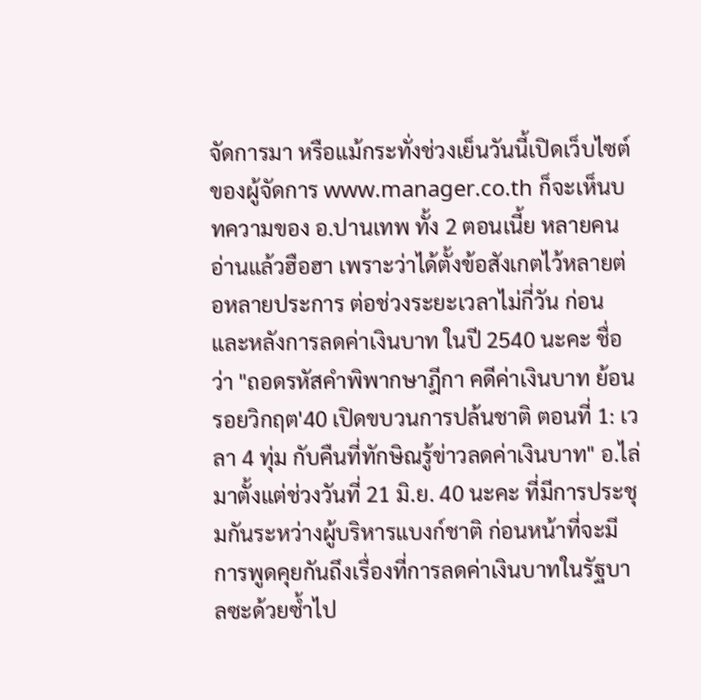จัดการมา หรือแม้กระทั่งช่วงเย็นวันนี้เปิดเว็บไซต์ของผู้จัดการ www.manager.co.th ก็จะเห็นบทความของ อ.ปานเทพ ทั้ง 2 ตอนเนี้ย หลายคนอ่านแล้วฮือฮา เพราะว่าได้ตั้งข้อสังเกตไว้หลายต่อหลายประการ ต่อช่วงระยะเวลาไม่กี่วัน ก่อนและหลังการลดค่าเงินบาท ในปี 2540 นะคะ ชื่อว่า "ถอดรหัสคำพิพากษาฎีกา คดีค่าเงินบาท ย้อนรอยวิกฤต'40 เปิดขบวนการปล้นชาติ ตอนที่ 1: เวลา 4 ทุ่ม กับคืนที่ทักษิณรู้ข่าวลดค่าเงินบาท" อ.ไล่มาตั้งแต่ช่วงวันที่ 21 มิ.ย. 40 นะคะ ที่มีการประชุมกันระหว่างผู้บริหารแบงก์ชาติ ก่อนหน้าที่จะมีการพูดคุยกันถึงเรื่องที่การลดค่าเงินบาทในรัฐบาลซะด้วยซ้ำไป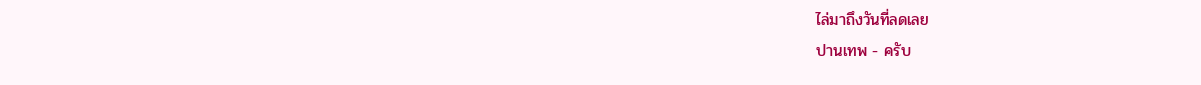ไล่มาถึงวันที่ลดเลย
ปานเทพ - ครับ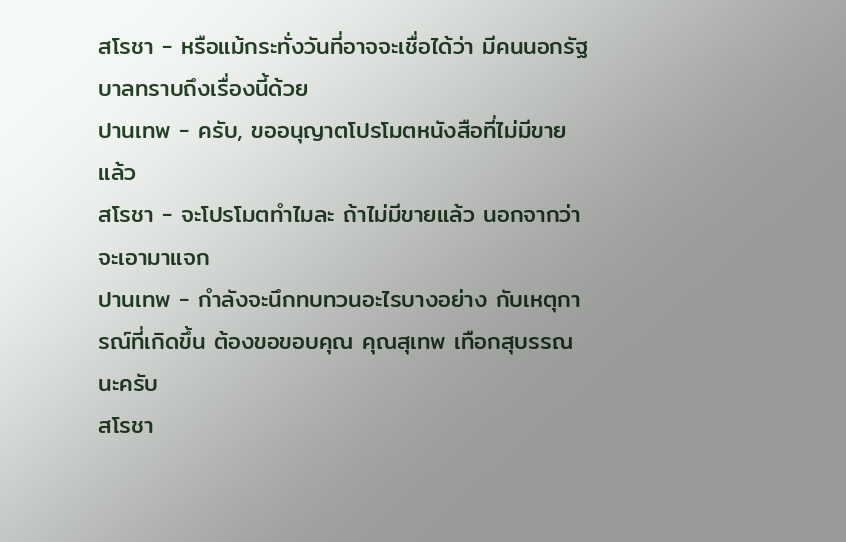สโรชา - หรือแม้กระทั่งวันที่อาจจะเชื่อได้ว่า มีคนนอกรัฐบาลทราบถึงเรื่องนี้ด้วย
ปานเทพ - ครับ, ขออนุญาตโปรโมตหนังสือที่ไม่มีขายแล้ว
สโรชา - จะโปรโมตทำไมละ ถ้าไม่มีขายแล้ว นอกจากว่าจะเอามาแจก
ปานเทพ - กำลังจะนึกทบทวนอะไรบางอย่าง กับเหตุการณ์ที่เกิดขึ้น ต้องขอขอบคุณ คุณสุเทพ เทือกสุบรรณ นะครับ
สโรชา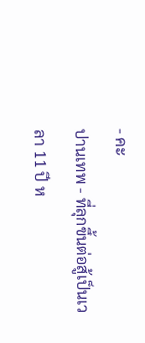- คะ
ปานเทพ - ที่ลุกขึ้นต่อสู้เป็นเวลา 11 ปี ห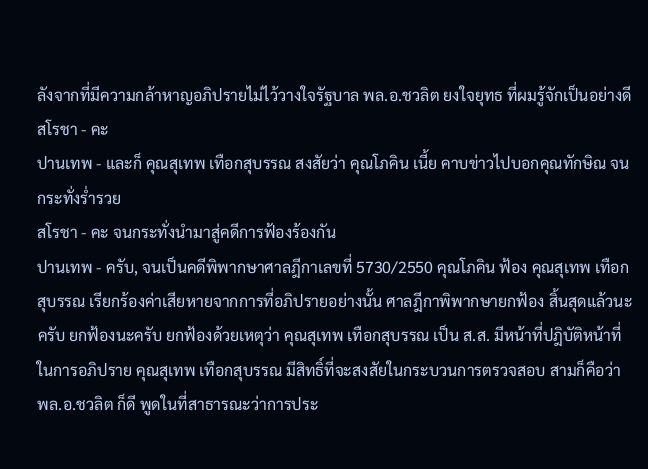ลังจากที่มีความกล้าหาญอภิปรายไม่ไว้วางใจรัฐบาล พล.อ.ชวลิต ยงใจยุทธ ที่ผมรู้จักเป็นอย่างดี
สโรชา - คะ
ปานเทพ - และก็ คุณสุเทพ เทือกสุบรรณ สงสัยว่า คุณโภคิน เนี้ย คาบข่าวไปบอกคุณทักษิณ จนกระทั่งร่ำรวย
สโรชา - คะ จนกระทั่งนำมาสู่คดีการฟ้องร้องกัน
ปานเทพ - ครับ, จนเป็นคดีพิพากษาศาลฎีกาเลขที่ 5730/2550 คุณโภคิน ฟ้อง คุณสุเทพ เทือกสุบรรณ เรียกร้องค่าเสียหายจากการที่อภิปรายอย่างนั้น ศาลฎีกาพิพากษายกฟ้อง สิ้นสุดแล้วนะครับ ยกฟ้องนะครับ ยกฟ้องด้วยเหตุว่า คุณสุเทพ เทือกสุบรรณ เป็น ส.ส. มีหน้าที่ปฎิบัติหน้าที่ในการอภิปราย คุณสุเทพ เทือกสุบรรณ มีสิทธิ์ที่จะสงสัยในกระบวนการตรวจสอบ สามก็คือว่า พล.อ.ชวลิต ก็ดี พูดในที่สาธารณะว่าการประ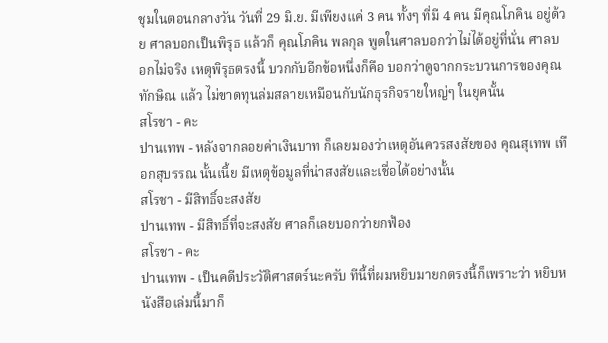ชุมในตอนกลางวัน วันที่ 29 มิ.ย. มีเพียงแค่ 3 คน ทั้งๆ ที่มี 4 คน มีคุณโภคิน อยู่ด้วย ศาลบอกเป็นพิรุธ แล้วก็ คุณโภคิน พลกุล พูดในศาลบอกว่าไม่ได้อยู่ที่นั่น ศาลบอกไม่จริง เหตุพิรุธตรงนี้ บวกกับอีกข้อหนึ่งก็คือ บอกว่าดูจากกระบวนการของคุณทักษิณ แล้ว ไม่ขาดทุนล่มสลายเหมือนกับนักธุรกิจรายใหญ่ๆ ในยุคนั้น
สโรชา - คะ
ปานเทพ - หลังจากลอยค่าเงินบาท ก็เลยมองว่าเหตุอันควรสงสัยของ คุณสุเทพ เทือกสุบรรณ นั้นเนี้ย มีเหตุข้อมูลที่น่าสงสัยและเชื่อได้อย่างนั้น
สโรชา - มีสิทธิ์จะสงสัย
ปานเทพ - มีสิทธิ์ที่จะสงสัย ศาลก็เลยบอกว่ายกฟ้อง
สโรชา - คะ
ปานเทพ - เป็นคดีประวัติศาสตร์นะครับ ทีนี้ที่ผมหยิบมายกตรงนี้ก็เพราะว่า หยิบหนังสือเล่มนี้มาก็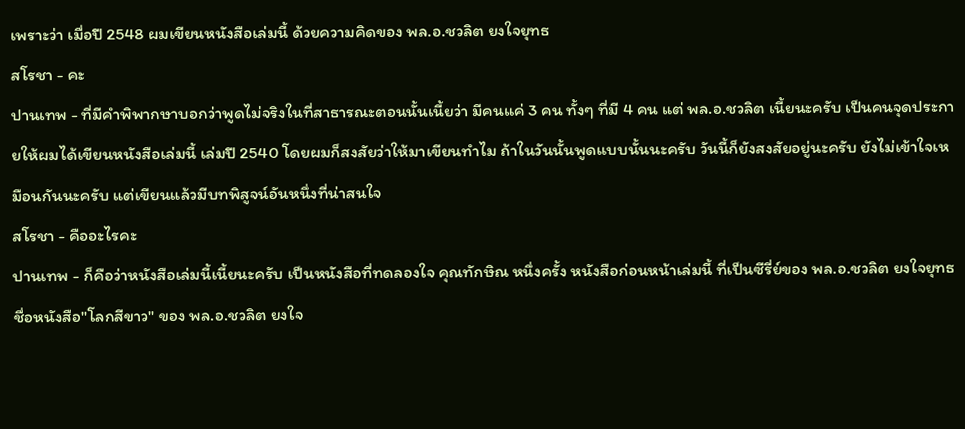เพราะว่า เมื่อปี 2548 ผมเขียนหนังสือเล่มนี้ ด้วยความคิดของ พล.อ.ชวลิต ยงใจยุทธ
สโรชา - คะ
ปานเทพ - ที่มีคำพิพากษาบอกว่าพูดไม่จริงในที่สาธารณะตอนนั้นเนี้ยว่า มีคนแค่ 3 คน ทั้งๆ ที่มี 4 คน แต่ พล.อ.ชวลิต เนี้ยนะครับ เป็นคนจุดประกายให้ผมได้เขียนหนังสือเล่มนี้ เล่มปี 2540 โดยผมก็สงสัยว่าให้มาเขียนทำไม ถ้าในวันนั้นพูดแบบนั้นนะครับ วันนี้ก็ยังสงสัยอยู่นะครับ ยังไม่เข้าใจเหมือนกันนะครับ แต่เขียนแล้วมีบทพิสูจน์อันหนึ่งที่น่าสนใจ
สโรชา - คืออะไรคะ
ปานเทพ - ก็คือว่าหนังสือเล่มนี้เนี้ยนะครับ เป็นหนังสือที่ทดลองใจ คุณทักษิณ หนึ่งครั้ง หนังสือก่อนหน้าเล่มนี้ ที่เป็นซีรี่ย์ของ พล.อ.ชวลิต ยงใจยุทธ ชื่อหนังสือ"โลกสีขาว" ของ พล.อ.ชวลิต ยงใจ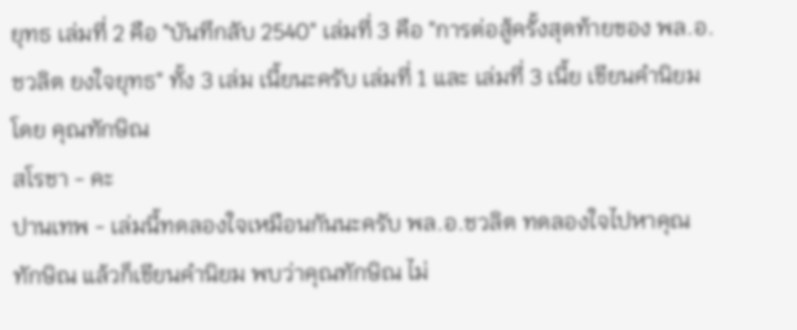ยุทธ เล่มที่ 2 คือ "บันทึกลับ 2540" เล่มที่ 3 คือ "การต่อสู้ครั้งสุดท้ายของ พล.อ.ชวลิต ยงใจยุทธ" ทั้ง 3 เล่ม เนี้ยนะครับ เล่มที่ 1 และ เล่มที่ 3 เนี้ย เขียนคำนิยมโดย คุณทักษิณ
สโรชา - คะ
ปานเทพ - เล่มนี้ทดลองใจเหมือนกันนะครับ พล.อ.ชวลิต ทดลองใจไปหาคุณทักษิณ แล้วก็เขียนคำนิยม พบว่าคุณทักษิณ ไม่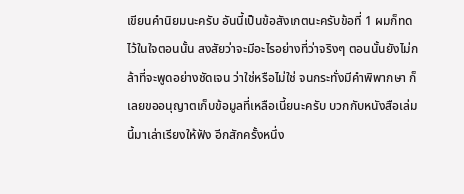เขียนคำนิยมนะครับ อันนี้เป็นข้อสังเกตนะครับข้อที่ 1 ผมก็ทดไว้ในใจตอนนั้น สงสัยว่าจะมีอะไรอย่างที่ว่าจริงๆ ตอนนั้นยังไม่กล้าที่จะพูดอย่างชัดเจน ว่าใช่หรือไม่ใช่ จนกระทั่งมีคำพิพากษา ก็เลยขออนุญาตเก็บข้อมูลที่เหลือเนี้ยนะครับ บวกกับหนังสือเล่มนี้มาเล่าเรียงให้ฟัง อีกสักครั้งหนึ่ง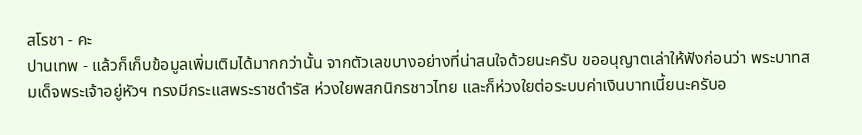สโรชา - คะ
ปานเทพ - แล้วก็เก็บข้อมูลเพิ่มเติมได้มากกว่านั้น จากตัวเลขบางอย่างที่น่าสนใจด้วยนะครับ ขออนุญาตเล่าให้ฟังก่อนว่า พระบาทสมเด็จพระเจ้าอยู่หัวฯ ทรงมีกระแสพระราชดำรัส ห่วงใยพสกนิกรชาวไทย และก็ห่วงใยต่อระบบค่าเงินบาทเนี้ยนะครับอ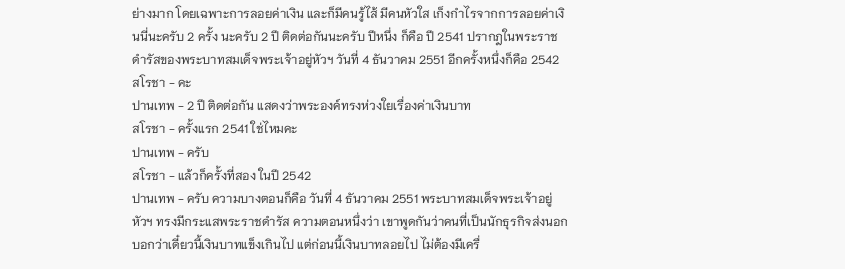ย่างมาก โดยเฉพาะการลอยค่าเงิน และก็มีคนรู้ไส้ มีคนหัวใส เก็งกำไรจากการลอยค่าเงินนี่นะครับ 2 ครั้ง นะครับ 2 ปี ติดต่อกันนะครับ ปีหนึ่ง ก็คือ ปี 2541 ปรากฎในพระราชดำรัสของพระบาทสมเด็จพระเจ้าอยู่หัวฯ วันที่ 4 ธันวาคม 2551 อีกครั้งหนึ่งก็คือ 2542
สโรชา - คะ
ปานเทพ - 2 ปี ติดต่อกัน แสดงว่าพระองค์ทรงห่วงใยเรื่องค่าเงินบาท
สโรชา - ครั้งแรก 2541 ใช่ไหมคะ
ปานเทพ - ครับ
สโรชา - แล้วก็ครั้งที่สอง ในปี 2542
ปานเทพ - ครับ ความบางตอนก็คือ วันที่ 4 ธันวาคม 2551 พระบาทสมเด็จพระเจ้าอยู่หัวฯ ทรงมีกระแสพระราชดำรัส ความตอนหนึ่งว่า เขาพูดกันว่าคนที่เป็นนักธุรกิจส่งนอก บอกว่าเดี๋ยวนี้เงินบาทแข็งเกินไป แต่ก่อนนี้เงินบาทลอยไป ไม่ต้องมีเครื่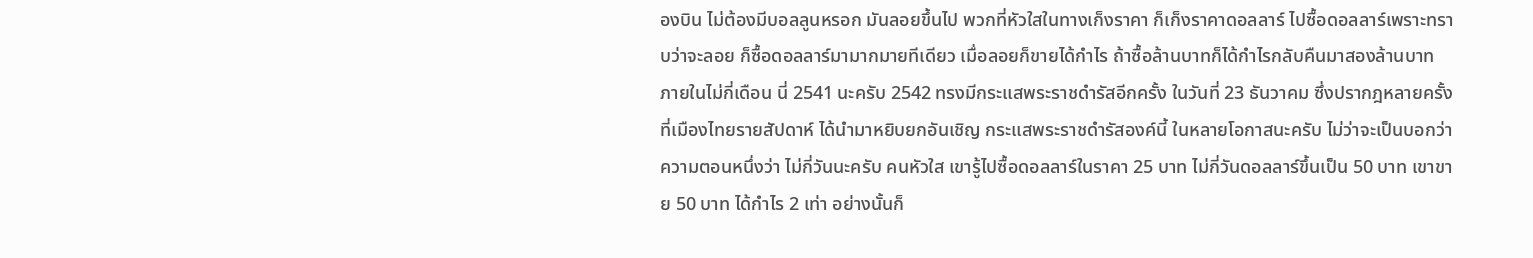องบิน ไม่ต้องมีบอลลูนหรอก มันลอยขึ้นไป พวกที่หัวใสในทางเก็งราคา ก็เก็งราคาดอลลาร์ ไปซื้อดอลลาร์เพราะทราบว่าจะลอย ก็ซื้อดอลลาร์มามากมายทีเดียว เมื่อลอยก็ขายได้กำไร ถ้าซื้อล้านบาทก็ได้กำไรกลับคืนมาสองล้านบาท ภายในไม่กี่เดือน นี่ 2541 นะครับ 2542 ทรงมีกระแสพระราชดำรัสอีกครั้ง ในวันที่ 23 ธันวาคม ซึ่งปรากฎหลายครั้งที่เมืองไทยรายสัปดาห์ ได้นำมาหยิบยกอันเชิญ กระแสพระราชดำรัสองค์นี้ ในหลายโอกาสนะครับ ไม่ว่าจะเป็นบอกว่า ความตอนหนึ่งว่า ไม่กี่วันนะครับ คนหัวใส เขารู้ไปซื้อดอลลาร์ในราคา 25 บาท ไม่กี่วันดอลลาร์ขึ้นเป็น 50 บาท เขาขาย 50 บาท ได้กำไร 2 เท่า อย่างนั้นก็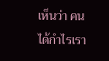เห็นว่า คนได้กำไรเรา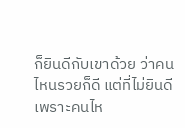ก็ยินดีกับเขาด้วย ว่าคนไหนรวยก็ดี แต่ที่ไม่ยินดีเพราะคนไห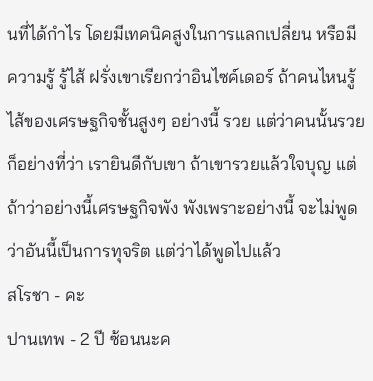นที่ได้กำไร โดยมีเทคนิคสูงในการแลกเปลี่ยน หรือมีความรู้ รู้ไส้ ฝรั่งเขาเรียกว่าอินไซค์เดอร์ ถ้าคนไหนรู้ไส้ของเศรษฐกิจชั้นสูงๆ อย่างนี้ รวย แต่ว่าคนนั้นรวยก็อย่างที่ว่า เรายินดีกับเขา ถ้าเขารวยแล้วใจบุญ แต่ถ้าว่าอย่างนี้เศรษฐกิจพัง พังเพราะอย่างนี้ จะไม่พูดว่าอันนี้เป็นการทุจริต แต่ว่าได้พูดไปแล้ว
สโรชา - คะ
ปานเทพ - 2 ปี ซ้อนนะค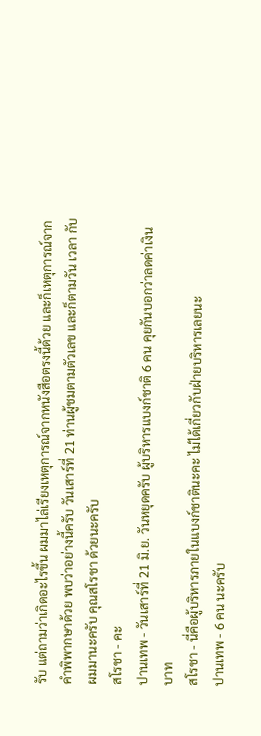รับ แต่ถามว่าเกิดอะไรขึ้น ผมมาไล่เรียงเหตุการณ์จากหนังสือตรงนี้ด้วย และก็เหตุการณ์จากคำพิพากษาด้วย พบว่าอย่างนี้ครับ วันเสาร์ที่ 21 ท่านผู้ชมตามตัวเลข และก็ตามวัน เวลา กับผมมานะครับ คุณสโรชา ด้วยนะครับ
สโรชา - คะ
ปานเทพ - วันเสาร์ที่ 21 มิ.ย. วันหยุดครับ ผู้บริหารแบงก์ชาติ 6 คน คุยกันบอกว่าลดค่าเงินบาท
สโรชา - นี่คือผู้บริหารภายในแบงก์ชาตินะคะ ไม่ได้เกี่ยวกับฝ่ายบริหารเลยนะ
ปานเทพ - 6 คน นะครับ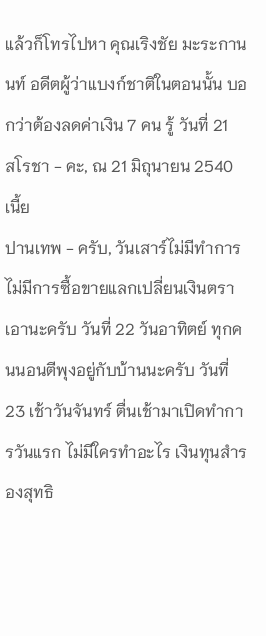แล้วก็โทรไปหา คุณเริงชัย มะระกานนท์ อดีตผู้ว่าแบงก์ชาติในตอนนั้น บอกว่าต้องลดค่าเงิน 7 คน รู้ วันที่ 21
สโรชา - คะ, ณ 21 มิถุนายน 2540 เนี้ย
ปานเทพ - ครับ, วันเสาร์ไม่มีทำการ ไม่มีการซื้อขายแลกเปลี่ยนเงินตรา เอานะครับ วันที่ 22 วันอาทิตย์ ทุกคนนอนตีพุงอยู่กับบ้านนะครับ วันที่ 23 เช้าวันจันทร์ ตื่นเช้ามาเปิดทำการวันแรก ไม่มีใครทำอะไร เงินทุนสำรองสุทธิ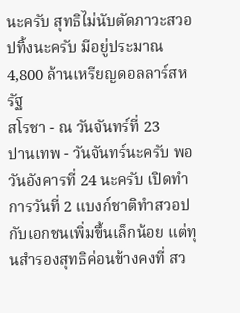นะครับ สุทธิไม่นับตัดภาวะสวอปทิ้งนะครับ มีอยู่ประมาณ 4,800 ล้านเหรียญดอลลาร์สหรัฐ
สโรชา - ณ วันจันทร์ที่ 23
ปานเทพ - วันจันทร์นะครับ พอวันอังคารที่ 24 นะครับ เปิดทำการวันที่ 2 แบงก์ชาติทำสวอปกับเอกชนเพิ่มขึ้นเล็กน้อย แต่ทุนสำรองสุทธิค่อนข้างคงที่ สว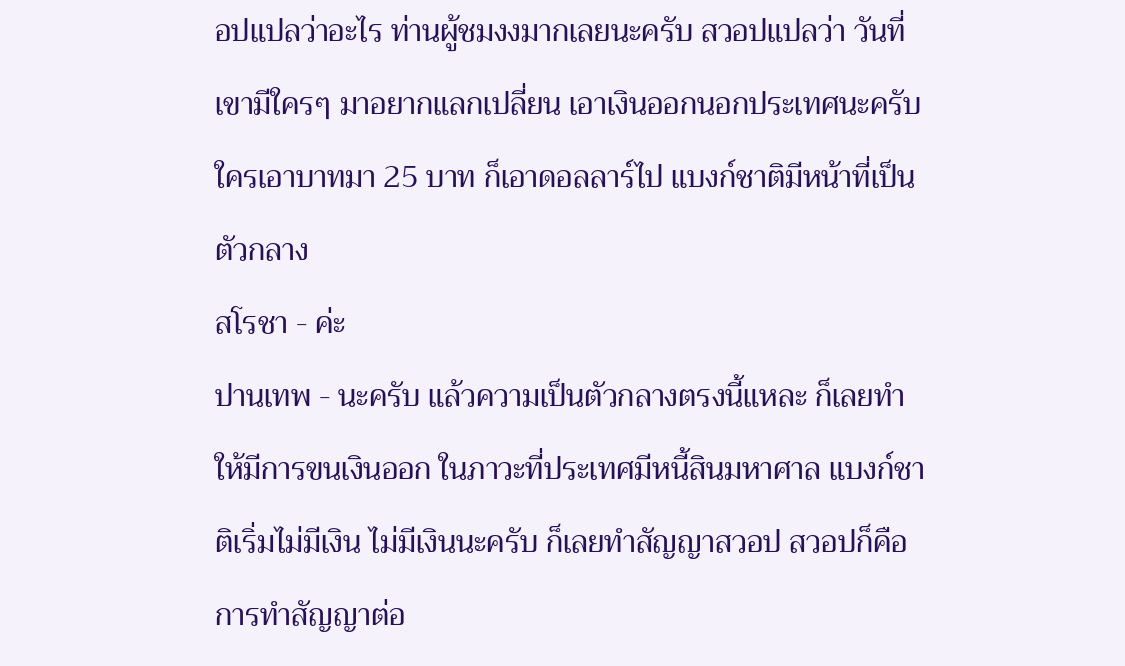อปแปลว่าอะไร ท่านผู้ชมงงมากเลยนะครับ สวอปแปลว่า วันที่เขามีใครๆ มาอยากแลกเปลี่ยน เอาเงินออกนอกประเทศนะครับ ใครเอาบาทมา 25 บาท ก็เอาดอลลาร์ไป แบงก์ชาติมีหน้าที่เป็นตัวกลาง
สโรชา - ค่ะ
ปานเทพ - นะครับ แล้วความเป็นตัวกลางตรงนี้แหละ ก็เลยทำให้มีการขนเงินออก ในภาวะที่ประเทศมีหนี้สินมหาศาล แบงก์ชาติเริ่มไม่มีเงิน ไม่มีเงินนะครับ ก็เลยทำสัญญาสวอป สวอปก็คือ การทำสัญญาต่อ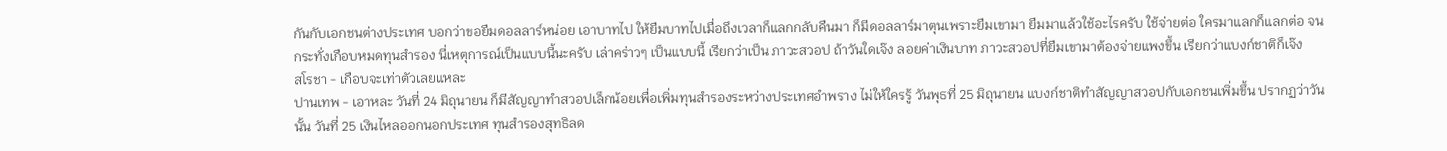กันกับเอกชนต่างประเทศ บอกว่าขอยืมดอลลาร์หน่อย เอาบาทไป ให้ยืมบาทไปเมื่อถึงเวลาก็แลกกลับคืนมา ก็มีดอลลาร์มาตุนเพราะยืมเขามา ยืมมาแล้วใช้อะไรครับ ใช้จ่ายต่อ ใครมาแลกก็แลกต่อ จนกระทั่งเกือบหมดทุนสำรอง นี่เหตุการณ์เป็นแบบนี้นะครับ เล่าคร่าวๆ เป็นแบบนี้ เรียกว่าเป็น ภาวะสวอป ถ้าวันใดเจ๊ง ลอยค่าเงินบาท ภาวะสวอปที่ยืมเขามาต้องจ่ายแพงขึ้น เรียกว่าแบงก์ชาติก็เจ๊ง
สโรชา - เกือบจะเท่าตัวเลยแหละ
ปานเทพ - เอาหละ วันที่ 24 มิถุนายน ก็มีสัญญาทำสวอปเล็กน้อยเพื่อเพิ่มทุนสำรองระหว่างประเทศอำพราง ไม่ให้ใครรู้ วันพุธที่ 25 มิถุนายน แบงก์ชาติทำสัญญาสวอปกับเอกชนเพิ่มขึ้น ปรากฏว่าวันนั้น วันที่ 25 เงินไหลออกนอกประเทศ ทุนสำรองสุทธิลด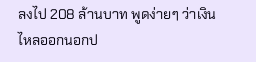ลงไป 208 ล้านบาท พูดง่ายๆ ว่าเงินไหลออกนอกป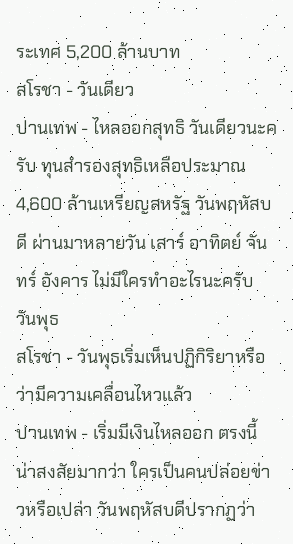ระเทศ 5,200 ล้านบาท
สโรชา - วันเดียว
ปานเทพ - ไหลออกสุทธิ วันเดียวนะครับ ทุนสำรองสุทธิเหลือประมาณ 4,600 ล้านเหรียญสหรัฐ วันพฤหัสบดี ผ่านมาหลายวัน เสาร์ อาทิตย์ จันทร์ อังคาร ไม่มีใครทำอะไรนะครับ วันพุธ
สโรชา - วันพุธเริ่มเห็นปฏิกิริยาหรือว่ามีความเคลื่อนไหวแล้ว
ปานเทพ - เริ่มมีเงินไหลออก ตรงนี้น่าสงสัยมากว่า ใครเป็นคนปล่อยข่าวหรือเปล่า วันพฤหัสบดีปรากฏว่า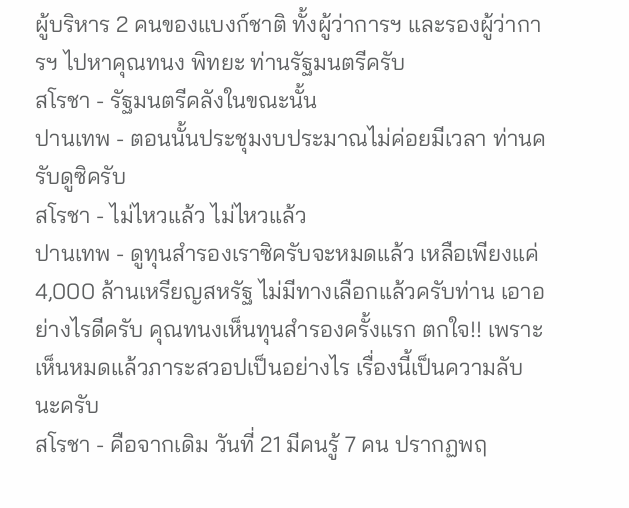ผู้บริหาร 2 คนของแบงก์ชาติ ทั้งผู้ว่าการฯ และรองผู้ว่าการฯ ไปหาคุณทนง พิทยะ ท่านรัฐมนตรีครับ
สโรชา - รัฐมนตรีคลังในขณะนั้น
ปานเทพ - ตอนนั้นประชุมงบประมาณไม่ค่อยมีเวลา ท่านครับดูซิครับ
สโรชา - ไม่ไหวแล้ว ไม่ไหวแล้ว
ปานเทพ - ดูทุนสำรองเราซิครับจะหมดแล้ว เหลือเพียงแค่ 4,000 ล้านเหรียญสหรัฐ ไม่มีทางเลือกแล้วครับท่าน เอาอย่างไรดีครับ คุณทนงเห็นทุนสำรองครั้งแรก ตกใจ!! เพราะเห็นหมดแล้วภาระสวอปเป็นอย่างไร เรื่องนี้เป็นความลับนะครับ
สโรชา - คือจากเดิม วันที่ 21 มีคนรู้ 7 คน ปรากฏพฤ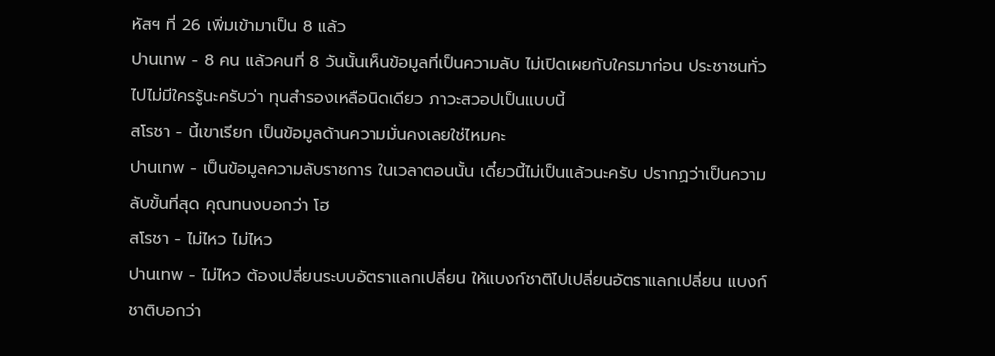หัสฯ ที่ 26 เพิ่มเข้ามาเป็น 8 แล้ว
ปานเทพ - 8 คน แล้วคนที่ 8 วันนั้นเห็นข้อมูลที่เป็นความลับ ไม่เปิดเผยกับใครมาก่อน ประชาชนทั่วไปไม่มีใครรู้นะครับว่า ทุนสำรองเหลือนิดเดียว ภาวะสวอปเป็นแบบนี้
สโรชา - นี้เขาเรียก เป็นข้อมูลด้านความมั่นคงเลยใช่ไหมคะ
ปานเทพ - เป็นข้อมูลความลับราชการ ในเวลาตอนนั้น เดี๋ยวนี้ไม่เป็นแล้วนะครับ ปรากฏว่าเป็นความลับขั้นที่สุด คุณทนงบอกว่า โฮ
สโรชา - ไม่ไหว ไม่ไหว
ปานเทพ - ไม่ไหว ต้องเปลี่ยนระบบอัตราแลกเปลี่ยน ให้แบงก์ชาติไปเปลี่ยนอัตราแลกเปลี่ยน แบงก์ชาติบอกว่า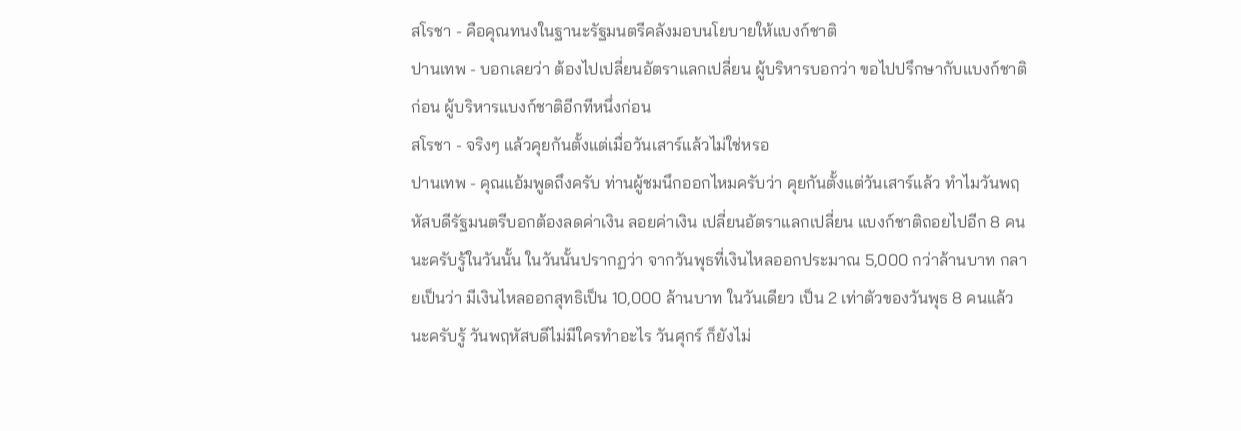สโรชา - คือคุณทนงในฐานะรัฐมนตรีคลังมอบนโยบายให้แบงก์ชาติ
ปานเทพ - บอกเลยว่า ต้องไปเปลี่ยนอัตราแลกเปลี่ยน ผู้บริหารบอกว่า ขอไปปรึกษากับแบงก์ชาติก่อน ผู้บริหารแบงก์ชาติอีกทีหนึ่งก่อน
สโรชา - จริงๆ แล้วคุยกันตั้งแต่เมื่อวันเสาร์แล้วไม่ใช่หรอ
ปานเทพ - คุณแอ้มพูดถึงครับ ท่านผู้ชมนึกออกไหมครับว่า คุยกันตั้งแต่วันเสาร์แล้ว ทำไมวันพฤหัสบดีรัฐมนตรีบอกต้องลดค่าเงิน ลอยค่าเงิน เปลี่ยนอัตราแลกเปลี่ยน แบงก์ชาติถอยไปอีก 8 คนนะครับรู้ในวันนั้น ในวันนั้นปรากฏว่า จากวันพุธที่เงินไหลออกประมาณ 5,000 กว่าล้านบาท กลายเป็นว่า มีเงินไหลออกสุทธิเป็น 10,000 ล้านบาท ในวันเดียว เป็น 2 เท่าตัวของวันพุธ 8 คนแล้วนะครับรู้ วันพฤหัสบดีไม่มีใครทำอะไร วันศุกร์ ก็ยังไม่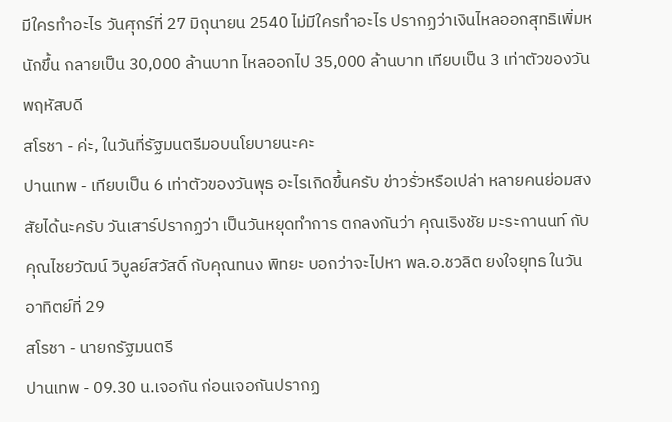มีใครทำอะไร วันศุกร์ที่ 27 มิถุนายน 2540 ไม่มีใครทำอะไร ปรากฏว่าเงินไหลออกสุทธิเพิ่มหนักขึ้น กลายเป็น 30,000 ล้านบาท ไหลออกไป 35,000 ล้านบาท เทียบเป็น 3 เท่าตัวของวันพฤหัสบดี
สโรชา - ค่ะ, ในวันที่รัฐมนตรีมอบนโยบายนะคะ
ปานเทพ - เทียบเป็น 6 เท่าตัวของวันพุธ อะไรเกิดขึ้นครับ ข่าวรั่วหรือเปล่า หลายคนย่อมสงสัยได้นะครับ วันเสาร์ปรากฏว่า เป็นวันหยุดทำการ ตกลงกันว่า คุณเริงชัย มะระกานนท์ กับคุณไชยวัฒน์ วิบูลย์สวัสดิ์ กับคุณทนง พิทยะ บอกว่าจะไปหา พล.อ.ชวลิต ยงใจยุทธ ในวันอาทิตย์ที่ 29
สโรชา - นายกรัฐมนตรี
ปานเทพ - 09.30 น.เจอกัน ก่อนเจอกันปรากฏ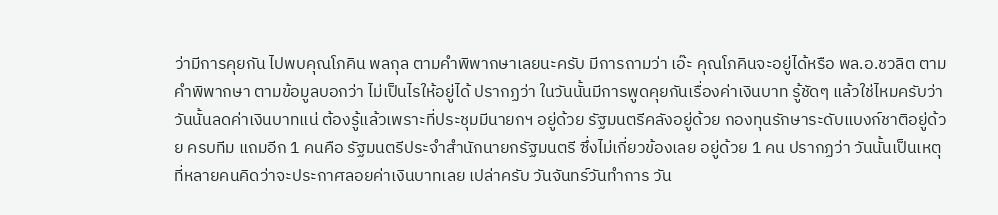ว่ามีการคุยกัน ไปพบคุณโภคิน พลกุล ตามคำพิพากษาเลยนะครับ มีการถามว่า เอ๊ะ คุณโภคินจะอยู่ได้หรือ พล.อ.ชวลิต ตามคำพิพากษา ตามข้อมูลบอกว่า ไม่เป็นไรให้อยู่ได้ ปรากฏว่า ในวันนั้นมีการพูดคุยกันเรื่องค่าเงินบาท รู้ชัดๆ แล้วใช่ไหมครับว่า วันนั้นลดค่าเงินบาทแน่ ต้องรู้แล้วเพราะที่ประชุมมีนายกฯ อยู่ด้วย รัฐมนตรีคลังอยู่ด้วย กองทุนรักษาระดับแบงก์ชาติอยู่ด้วย ครบทีม แถมอีก 1 คนคือ รัฐมนตรีประจำสำนักนายกรัฐมนตรี ซึ่งไม่เกี่ยวข้องเลย อยู่ด้วย 1 คน ปรากฏว่า วันนั้นเป็นเหตุที่หลายคนคิดว่าจะประกาศลอยค่าเงินบาทเลย เปล่าครับ วันจันทร์วันทำการ วัน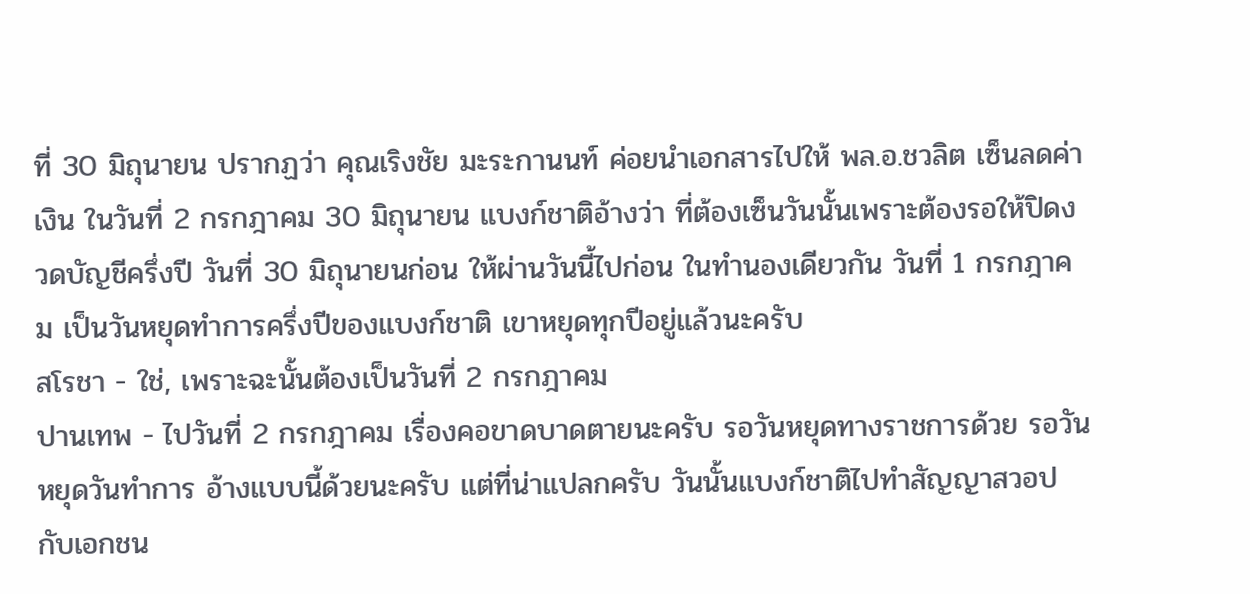ที่ 30 มิถุนายน ปรากฏว่า คุณเริงชัย มะระกานนท์ ค่อยนำเอกสารไปให้ พล.อ.ชวลิต เซ็นลดค่าเงิน ในวันที่ 2 กรกฎาคม 30 มิถุนายน แบงก์ชาติอ้างว่า ที่ต้องเซ็นวันนั้นเพราะต้องรอให้ปิดงวดบัญชีครึ่งปี วันที่ 30 มิถุนายนก่อน ให้ผ่านวันนี้ไปก่อน ในทำนองเดียวกัน วันที่ 1 กรกฎาคม เป็นวันหยุดทำการครึ่งปีของแบงก์ชาติ เขาหยุดทุกปีอยู่แล้วนะครับ
สโรชา - ใช่, เพราะฉะนั้นต้องเป็นวันที่ 2 กรกฎาคม
ปานเทพ - ไปวันที่ 2 กรกฎาคม เรื่องคอขาดบาดตายนะครับ รอวันหยุดทางราชการด้วย รอวันหยุดวันทำการ อ้างแบบนี้ด้วยนะครับ แต่ที่น่าแปลกครับ วันนั้นแบงก์ชาติไปทำสัญญาสวอปกับเอกชน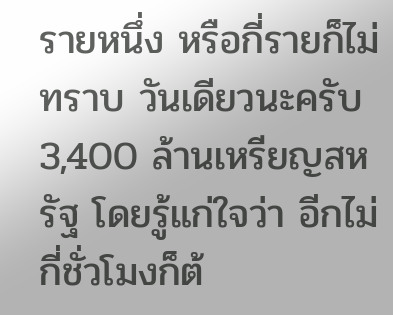รายหนึ่ง หรือกี่รายก็ไม่ทราบ วันเดียวนะครับ 3,400 ล้านเหรียญสหรัฐ โดยรู้แก่ใจว่า อีกไม่กี่ชั่วโมงก็ต้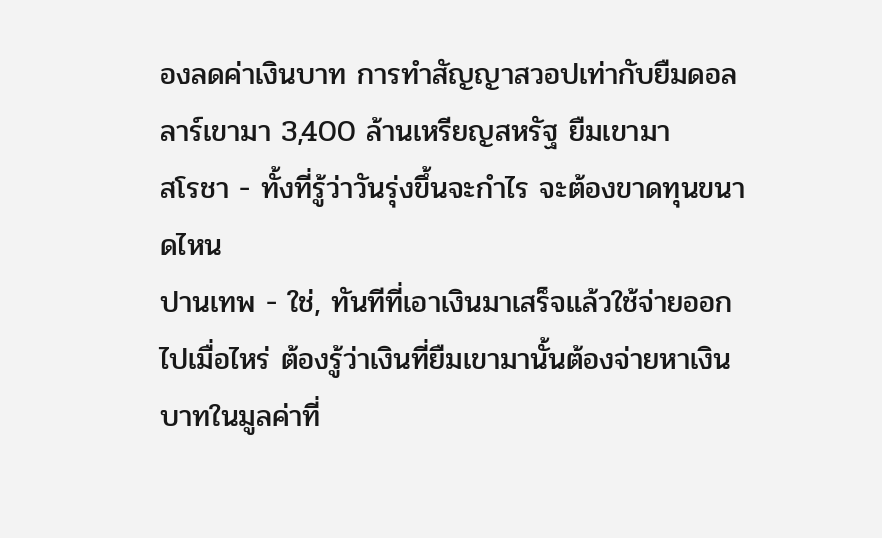องลดค่าเงินบาท การทำสัญญาสวอปเท่ากับยืมดอลลาร์เขามา 3,400 ล้านเหรียญสหรัฐ ยืมเขามา
สโรชา - ทั้งที่รู้ว่าวันรุ่งขึ้นจะกำไร จะต้องขาดทุนขนาดไหน
ปานเทพ - ใช่, ทันทีที่เอาเงินมาเสร็จแล้วใช้จ่ายออกไปเมื่อไหร่ ต้องรู้ว่าเงินที่ยืมเขามานั้นต้องจ่ายหาเงินบาทในมูลค่าที่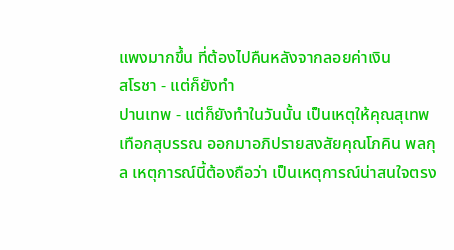แพงมากขึ้น ที่ต้องไปคืนหลังจากลอยค่าเงิน
สโรชา - แต่ก็ยังทำ
ปานเทพ - แต่ก็ยังทำในวันนั้น เป็นเหตุให้คุณสุเทพ เทือกสุบรรณ ออกมาอภิปรายสงสัยคุณโภคิน พลกุล เหตุการณ์นี้ต้องถือว่า เป็นเหตุการณ์น่าสนใจตรง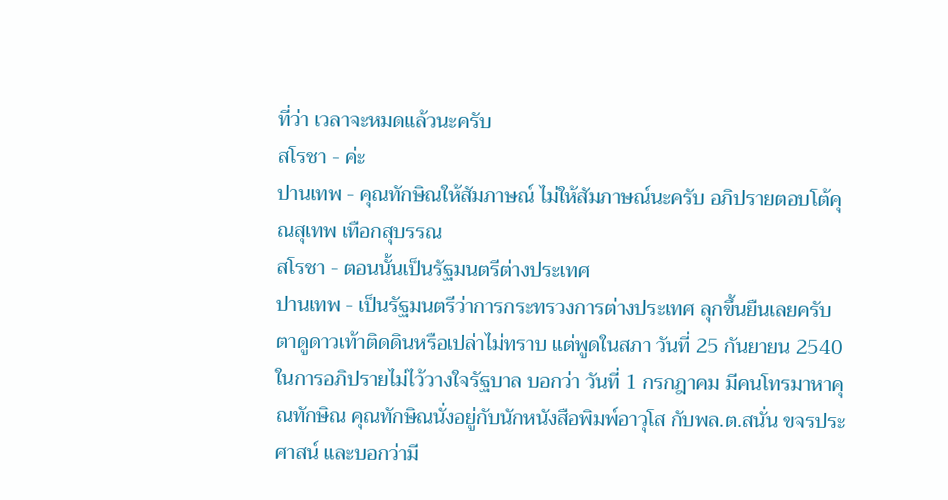ที่ว่า เวลาจะหมดแล้วนะครับ
สโรชา - ค่ะ
ปานเทพ - คุณทักษิณให้สัมภาษณ์ ไม่ให้สัมภาษณ์นะครับ อภิปรายตอบโต้คุณสุเทพ เทือกสุบรรณ
สโรชา - ตอนนั้นเป็นรัฐมนตรีต่างประเทศ
ปานเทพ - เป็นรัฐมนตรีว่าการกระทรวงการต่างประเทศ ลุกขึ้นยืนเลยครับ ตาดูดาวเท้าติดดินหรือเปล่าไม่ทราบ แต่พูดในสภา วันที่ 25 กันยายน 2540 ในการอภิปรายไม่ไว้วางใจรัฐบาล บอกว่า วันที่ 1 กรกฎาคม มีคนโทรมาหาคุณทักษิณ คุณทักษิณนั่งอยู่กับนักหนังสือพิมพ์อาวุโส กับพล.ต.สนั่น ขจรประศาสน์ และบอกว่ามี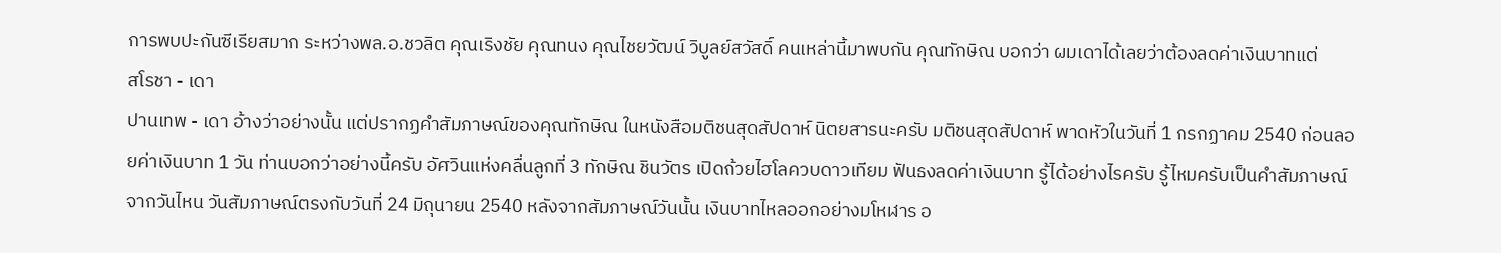การพบปะกันซีเรียสมาก ระหว่างพล.อ.ชวลิต คุณเริงชัย คุณทนง คุณไชยวัฒน์ วิบูลย์สวัสดิ์ คนเหล่านี้มาพบกัน คุณทักษิณ บอกว่า ผมเดาได้เลยว่าต้องลดค่าเงินบาทแต่
สโรชา - เดา
ปานเทพ - เดา อ้างว่าอย่างนั้น แต่ปรากฏคำสัมภาษณ์ของคุณทักษิณ ในหนังสือมติชนสุดสัปดาห์ นิตยสารนะครับ มติชนสุดสัปดาห์ พาดหัวในวันที่ 1 กรกฏาคม 2540 ก่อนลอยค่าเงินบาท 1 วัน ท่านบอกว่าอย่างนี้ครับ อัศวินแห่งคลื่นลูกที่ 3 ทักษิณ ชินวัตร เปิดถ้วยไฮโลควบดาวเทียม ฟันธงลดค่าเงินบาท รู้ได้อย่างไรครับ รู้ไหมครับเป็นคำสัมภาษณ์จากวันไหน วันสัมภาษณ์ตรงกับวันที่ 24 มิถุนายน 2540 หลังจากสัมภาษณ์วันนั้น เงินบาทไหลออกอย่างมโหฬาร อ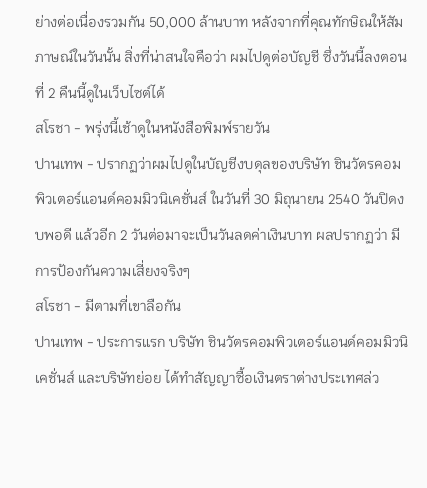ย่างต่อเนื่องรวมกัน 50,000 ล้านบาท หลังจากที่คุณทักษิณให้สัมภาษณ์ในวันนั้น สิ่งที่น่าสนใจคือว่า ผมไปดูต่อบัญชี ซึ่งวันนี้ลงตอนที่ 2 คืนนี้ดูในเว็บไซต์ได้
สโรชา - พรุ่งนี้เช้าดูในหนังสือพิมพ์รายวัน
ปานเทพ - ปรากฏว่าผมไปดูในบัญชีงบดุลของบริษัท ชินวัตรคอมพิวเตอร์แอนด์คอมมิวนิเคชั่นส์ ในวันที่ 30 มิถุนายน 2540 วันปิดงบพอดี แล้วอีก 2 วันต่อมาจะเป็นวันลดค่าเงินบาท ผลปรากฏว่า มีการป้องกันความเสี่ยงจริงๆ
สโรชา - มีตามที่เขาลือกัน
ปานเทพ - ประการแรก บริษัท ชินวัตรคอมพิวเตอร์แอนด์คอมมิวนิเคชั่นส์ และบริษัทย่อย ได้ทำสัญญาซื้อเงินตราต่างประเทศล่ว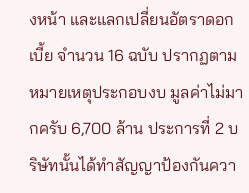งหน้า และแลกเปลี่ยนอัตราดอกเบี้ย จำนวน 16 ฉบับ ปรากฏตามหมายเหตุประกอบงบ มูลค่าไม่มากครับ 6,700 ล้าน ประการที่ 2 บริษัทนั้นได้ทำสัญญาป้องกันควา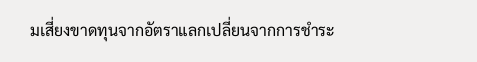มเสี่ยงขาดทุนจากอัตราแลกเปลี่ยนจากการชำระ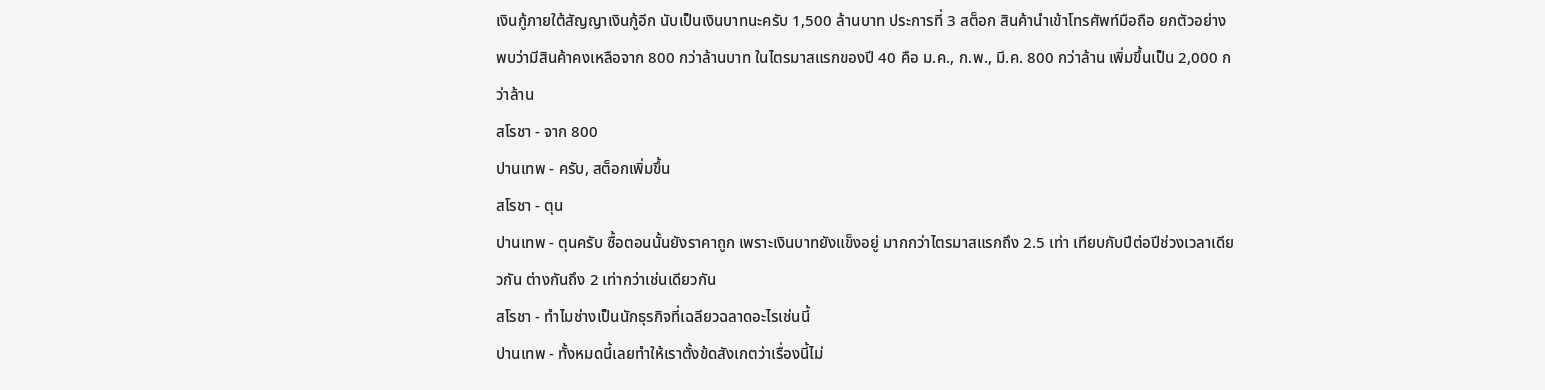เงินกู้ภายใต้สัญญาเงินกู้อีก นับเป็นเงินบาทนะครับ 1,500 ล้านบาท ประการที่ 3 สต็อก สินค้านำเข้าโทรศัพท์มือถือ ยกตัวอย่าง พบว่ามีสินค้าคงเหลือจาก 800 กว่าล้านบาท ในไตรมาสแรกของปี 40 คือ ม.ค., ก.พ., มี.ค. 800 กว่าล้าน เพิ่มขึ้นเป็น 2,000 กว่าล้าน
สโรชา - จาก 800
ปานเทพ - ครับ, สต็อกเพิ่มขึ้น
สโรชา - ตุน
ปานเทพ - ตุนครับ ซื้อตอนนั้นยังราคาถูก เพราะเงินบาทยังแข็งอยู่ มากกว่าไตรมาสแรกถึง 2.5 เท่า เทียบกับปีต่อปีช่วงเวลาเดียวกัน ต่างกันถึง 2 เท่ากว่าเช่นเดียวกัน
สโรชา - ทำไมช่างเป็นนักธุรกิจที่เฉลียวฉลาดอะไรเช่นนี้
ปานเทพ - ทั้งหมดนี้เลยทำให้เราตั้งข้ดสังเกตว่าเรื่องนี้ไม่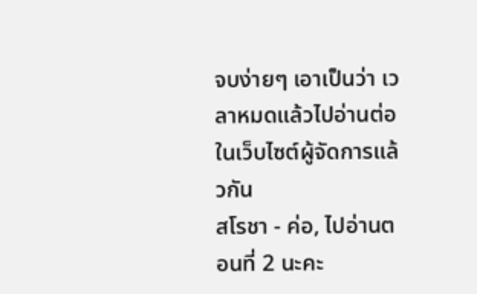จบง่ายๆ เอาเป็นว่า เวลาหมดแล้วไปอ่านต่อในเว็บไซต์ผู้จัดการแล้วกัน
สโรชา - ค่อ, ไปอ่านตอนที่ 2 นะคะ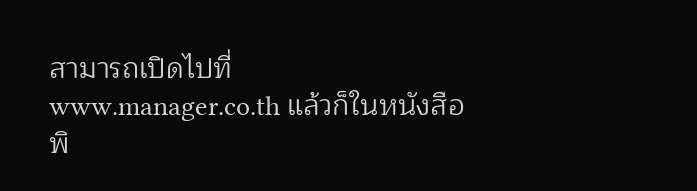สามารถเปิดไปที่ www.manager.co.th แล้วก็ในหนังสือพิ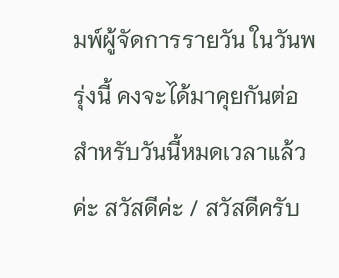มพ์ผู้จัดการรายวัน ในวันพรุ่งนี้ คงจะได้มาคุยกันต่อ สำหรับวันนี้หมดเวลาแล้วค่ะ สวัสดีค่ะ / สวัสดีครับ